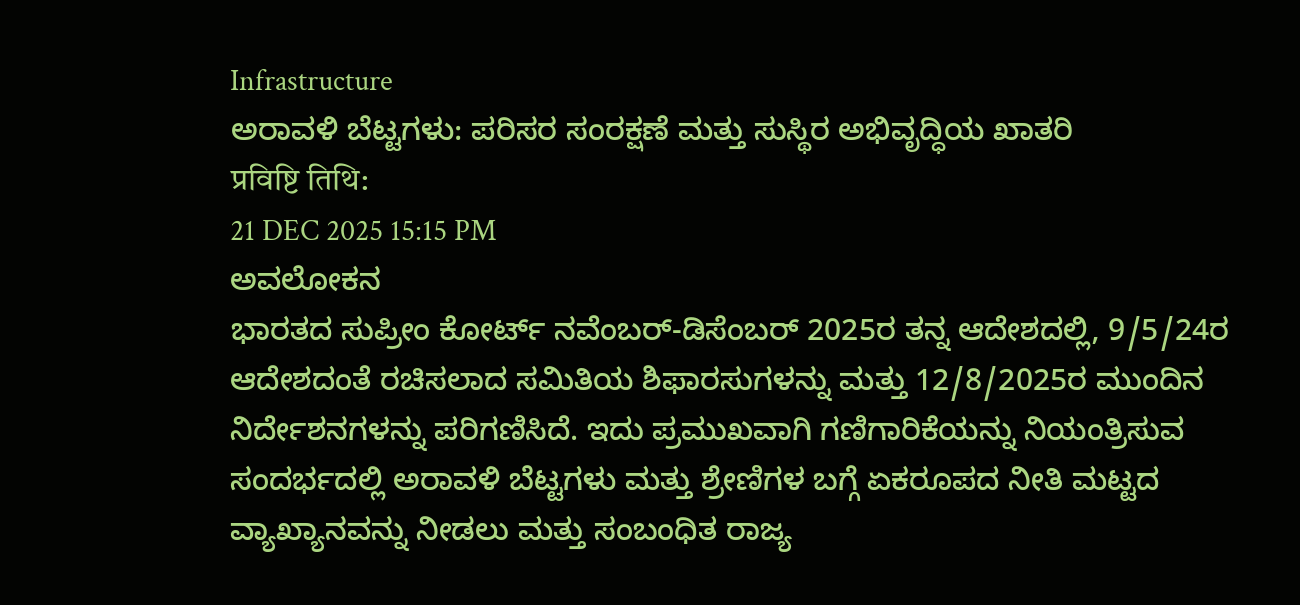Infrastructure
ಅರಾವಳಿ ಬೆಟ್ಟಗಳು: ಪರಿಸರ ಸಂರಕ್ಷಣೆ ಮತ್ತು ಸುಸ್ಥಿರ ಅಭಿವೃದ್ಧಿಯ ಖಾತರಿ
प्रविष्टि तिथि:
21 DEC 2025 15:15 PM
ಅವಲೋಕನ
ಭಾರತದ ಸುಪ್ರೀಂ ಕೋರ್ಟ್ ನವೆಂಬರ್-ಡಿಸೆಂಬರ್ 2025ರ ತನ್ನ ಆದೇಶದಲ್ಲಿ, 9/5/24ರ ಆದೇಶದಂತೆ ರಚಿಸಲಾದ ಸಮಿತಿಯ ಶಿಫಾರಸುಗಳನ್ನು ಮತ್ತು 12/8/2025ರ ಮುಂದಿನ ನಿರ್ದೇಶನಗಳನ್ನು ಪರಿಗಣಿಸಿದೆ. ಇದು ಪ್ರಮುಖವಾಗಿ ಗಣಿಗಾರಿಕೆಯನ್ನು ನಿಯಂತ್ರಿಸುವ ಸಂದರ್ಭದಲ್ಲಿ ಅರಾವಳಿ ಬೆಟ್ಟಗಳು ಮತ್ತು ಶ್ರೇಣಿಗಳ ಬಗ್ಗೆ ಏಕರೂಪದ ನೀತಿ ಮಟ್ಟದ ವ್ಯಾಖ್ಯಾನವನ್ನು ನೀಡಲು ಮತ್ತು ಸಂಬಂಧಿತ ರಾಜ್ಯ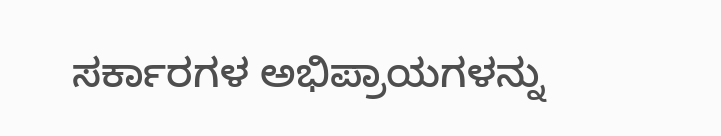ಸರ್ಕಾರಗಳ ಅಭಿಪ್ರಾಯಗಳನ್ನು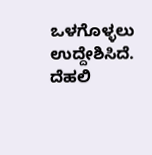ಒಳಗೊಳ್ಳಲು ಉದ್ದೇಶಿಸಿದೆ. ದೆಹಲಿ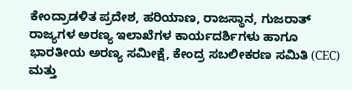ಕೇಂದ್ರಾಡಳಿತ ಪ್ರದೇಶ, ಹರಿಯಾಣ, ರಾಜಸ್ಥಾನ, ಗುಜರಾತ್ ರಾಜ್ಯಗಳ ಅರಣ್ಯ ಇಲಾಖೆಗಳ ಕಾರ್ಯದರ್ಶಿಗಳು ಹಾಗೂ ಭಾರತೀಯ ಅರಣ್ಯ ಸಮೀಕ್ಷೆ, ಕೇಂದ್ರ ಸಬಲೀಕರಣ ಸಮಿತಿ (CEC) ಮತ್ತು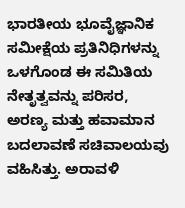ಭಾರತೀಯ ಭೂವೈಜ್ಞಾನಿಕ ಸಮೀಕ್ಷೆಯ ಪ್ರತಿನಿಧಿಗಳನ್ನು ಒಳಗೊಂಡ ಈ ಸಮಿತಿಯ ನೇತೃತ್ವವನ್ನು ಪರಿಸರ, ಅರಣ್ಯ ಮತ್ತು ಹವಾಮಾನ ಬದಲಾವಣೆ ಸಚಿವಾಲಯವು ವಹಿಸಿತ್ತು. ಅರಾವಳಿ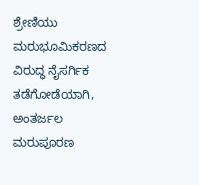ಶ್ರೇಣಿಯು ಮರುಭೂಮಿಕರಣದ ವಿರುದ್ಧ ನೈಸರ್ಗಿಕ ತಡೆಗೋಡೆಯಾಗಿ, ಅಂತರ್ಜಲ ಮರುಪೂರಣ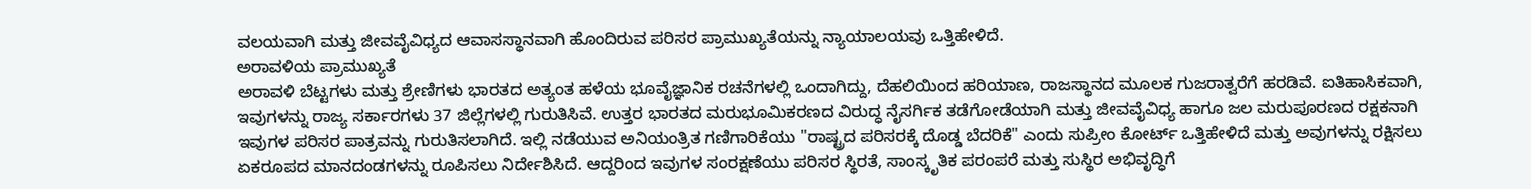ವಲಯವಾಗಿ ಮತ್ತು ಜೀವವೈವಿಧ್ಯದ ಆವಾಸಸ್ಥಾನವಾಗಿ ಹೊಂದಿರುವ ಪರಿಸರ ಪ್ರಾಮುಖ್ಯತೆಯನ್ನು ನ್ಯಾಯಾಲಯವು ಒತ್ತಿಹೇಳಿದೆ.
ಅರಾವಳಿಯ ಪ್ರಾಮುಖ್ಯತೆ
ಅರಾವಳಿ ಬೆಟ್ಟಗಳು ಮತ್ತು ಶ್ರೇಣಿಗಳು ಭಾರತದ ಅತ್ಯಂತ ಹಳೆಯ ಭೂವೈಜ್ಞಾನಿಕ ರಚನೆಗಳಲ್ಲಿ ಒಂದಾಗಿದ್ದು, ದೆಹಲಿಯಿಂದ ಹರಿಯಾಣ, ರಾಜಸ್ಥಾನದ ಮೂಲಕ ಗುಜರಾತ್ವರೆಗೆ ಹರಡಿವೆ. ಐತಿಹಾಸಿಕವಾಗಿ, ಇವುಗಳನ್ನು ರಾಜ್ಯ ಸರ್ಕಾರಗಳು 37 ಜಿಲ್ಲೆಗಳಲ್ಲಿ ಗುರುತಿಸಿವೆ. ಉತ್ತರ ಭಾರತದ ಮರುಭೂಮಿಕರಣದ ವಿರುದ್ಧ ನೈಸರ್ಗಿಕ ತಡೆಗೋಡೆಯಾಗಿ ಮತ್ತು ಜೀವವೈವಿಧ್ಯ ಹಾಗೂ ಜಲ ಮರುಪೂರಣದ ರಕ್ಷಕನಾಗಿ ಇವುಗಳ ಪರಿಸರ ಪಾತ್ರವನ್ನು ಗುರುತಿಸಲಾಗಿದೆ. ಇಲ್ಲಿ ನಡೆಯುವ ಅನಿಯಂತ್ರಿತ ಗಣಿಗಾರಿಕೆಯು "ರಾಷ್ಟ್ರದ ಪರಿಸರಕ್ಕೆ ದೊಡ್ಡ ಬೆದರಿಕೆ" ಎಂದು ಸುಪ್ರೀಂ ಕೋರ್ಟ್ ಒತ್ತಿಹೇಳಿದೆ ಮತ್ತು ಅವುಗಳನ್ನು ರಕ್ಷಿಸಲು ಏಕರೂಪದ ಮಾನದಂಡಗಳನ್ನು ರೂಪಿಸಲು ನಿರ್ದೇಶಿಸಿದೆ. ಆದ್ದರಿಂದ ಇವುಗಳ ಸಂರಕ್ಷಣೆಯು ಪರಿಸರ ಸ್ಥಿರತೆ, ಸಾಂಸ್ಕೃತಿಕ ಪರಂಪರೆ ಮತ್ತು ಸುಸ್ಥಿರ ಅಭಿವೃದ್ಧಿಗೆ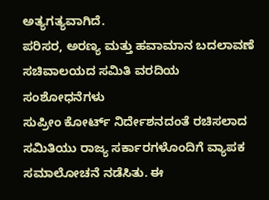ಅತ್ಯಗತ್ಯವಾಗಿದೆ.
ಪರಿಸರ, ಅರಣ್ಯ ಮತ್ತು ಹವಾಮಾನ ಬದಲಾವಣೆ ಸಚಿವಾಲಯದ ಸಮಿತಿ ವರದಿಯ ಸಂಶೋಧನೆಗಳು
ಸುಪ್ರೀಂ ಕೋರ್ಟ್ ನಿರ್ದೇಶನದಂತೆ ರಚಿಸಲಾದ ಸಮಿತಿಯು ರಾಜ್ಯ ಸರ್ಕಾರಗಳೊಂದಿಗೆ ವ್ಯಾಪಕ ಸಮಾಲೋಚನೆ ನಡೆಸಿತು. ಈ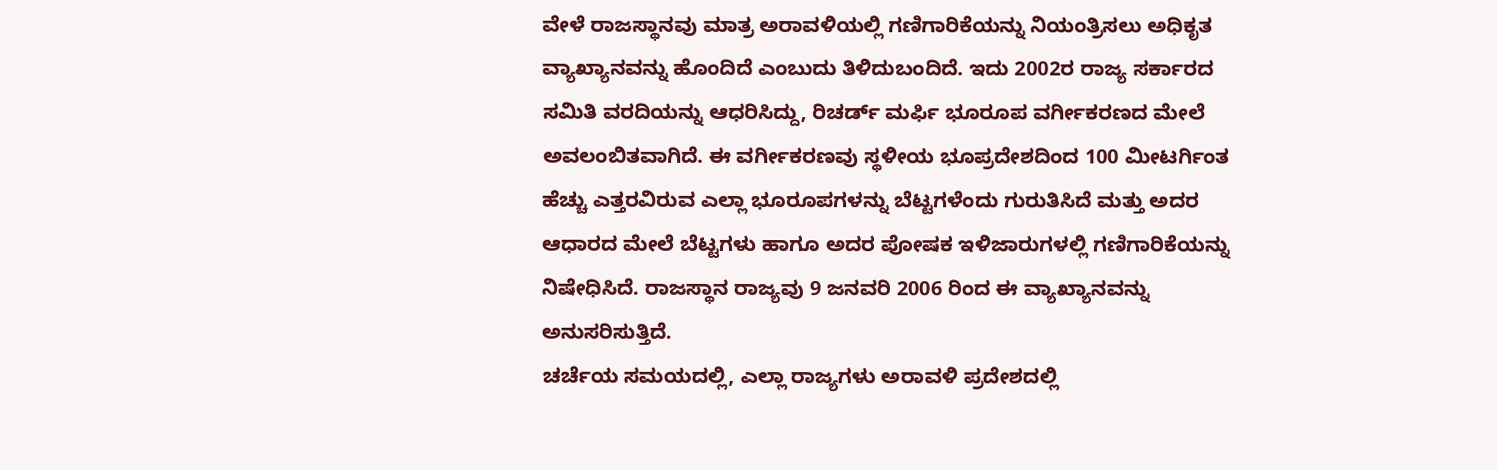ವೇಳೆ ರಾಜಸ್ಥಾನವು ಮಾತ್ರ ಅರಾವಳಿಯಲ್ಲಿ ಗಣಿಗಾರಿಕೆಯನ್ನು ನಿಯಂತ್ರಿಸಲು ಅಧಿಕೃತ ವ್ಯಾಖ್ಯಾನವನ್ನು ಹೊಂದಿದೆ ಎಂಬುದು ತಿಳಿದುಬಂದಿದೆ. ಇದು 2002ರ ರಾಜ್ಯ ಸರ್ಕಾರದ ಸಮಿತಿ ವರದಿಯನ್ನು ಆಧರಿಸಿದ್ದು, ರಿಚರ್ಡ್ ಮರ್ಫಿ ಭೂರೂಪ ವರ್ಗೀಕರಣದ ಮೇಲೆ ಅವಲಂಬಿತವಾಗಿದೆ. ಈ ವರ್ಗೀಕರಣವು ಸ್ಥಳೀಯ ಭೂಪ್ರದೇಶದಿಂದ 100 ಮೀಟರ್ಗಿಂತ ಹೆಚ್ಚು ಎತ್ತರವಿರುವ ಎಲ್ಲಾ ಭೂರೂಪಗಳನ್ನು ಬೆಟ್ಟಗಳೆಂದು ಗುರುತಿಸಿದೆ ಮತ್ತು ಅದರ ಆಧಾರದ ಮೇಲೆ ಬೆಟ್ಟಗಳು ಹಾಗೂ ಅದರ ಪೋಷಕ ಇಳಿಜಾರುಗಳಲ್ಲಿ ಗಣಿಗಾರಿಕೆಯನ್ನು ನಿಷೇಧಿಸಿದೆ. ರಾಜಸ್ಥಾನ ರಾಜ್ಯವು 9 ಜನವರಿ 2006 ರಿಂದ ಈ ವ್ಯಾಖ್ಯಾನವನ್ನು ಅನುಸರಿಸುತ್ತಿದೆ.
ಚರ್ಚೆಯ ಸಮಯದಲ್ಲಿ, ಎಲ್ಲಾ ರಾಜ್ಯಗಳು ಅರಾವಳಿ ಪ್ರದೇಶದಲ್ಲಿ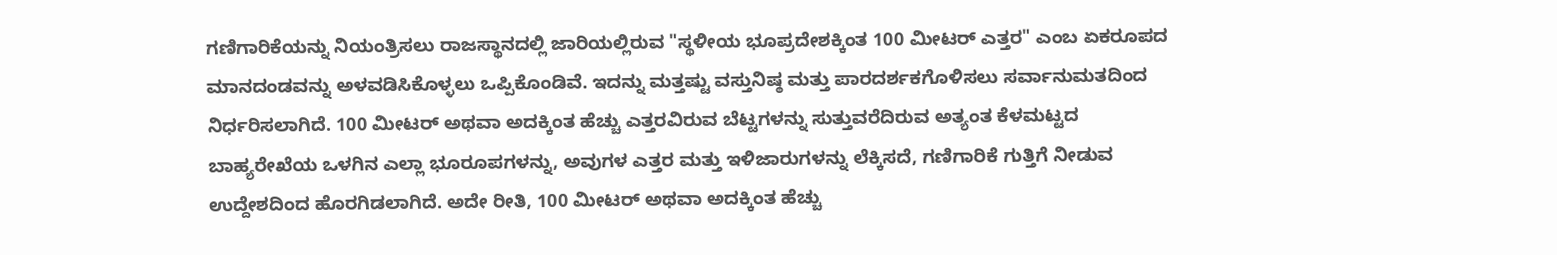ಗಣಿಗಾರಿಕೆಯನ್ನು ನಿಯಂತ್ರಿಸಲು ರಾಜಸ್ಥಾನದಲ್ಲಿ ಜಾರಿಯಲ್ಲಿರುವ "ಸ್ಥಳೀಯ ಭೂಪ್ರದೇಶಕ್ಕಿಂತ 100 ಮೀಟರ್ ಎತ್ತರ" ಎಂಬ ಏಕರೂಪದ ಮಾನದಂಡವನ್ನು ಅಳವಡಿಸಿಕೊಳ್ಳಲು ಒಪ್ಪಿಕೊಂಡಿವೆ. ಇದನ್ನು ಮತ್ತಷ್ಟು ವಸ್ತುನಿಷ್ಠ ಮತ್ತು ಪಾರದರ್ಶಕಗೊಳಿಸಲು ಸರ್ವಾನುಮತದಿಂದ ನಿರ್ಧರಿಸಲಾಗಿದೆ. 100 ಮೀಟರ್ ಅಥವಾ ಅದಕ್ಕಿಂತ ಹೆಚ್ಚು ಎತ್ತರವಿರುವ ಬೆಟ್ಟಗಳನ್ನು ಸುತ್ತುವರೆದಿರುವ ಅತ್ಯಂತ ಕೆಳಮಟ್ಟದ ಬಾಹ್ಯರೇಖೆಯ ಒಳಗಿನ ಎಲ್ಲಾ ಭೂರೂಪಗಳನ್ನು, ಅವುಗಳ ಎತ್ತರ ಮತ್ತು ಇಳಿಜಾರುಗಳನ್ನು ಲೆಕ್ಕಿಸದೆ, ಗಣಿಗಾರಿಕೆ ಗುತ್ತಿಗೆ ನೀಡುವ ಉದ್ದೇಶದಿಂದ ಹೊರಗಿಡಲಾಗಿದೆ. ಅದೇ ರೀತಿ, 100 ಮೀಟರ್ ಅಥವಾ ಅದಕ್ಕಿಂತ ಹೆಚ್ಚು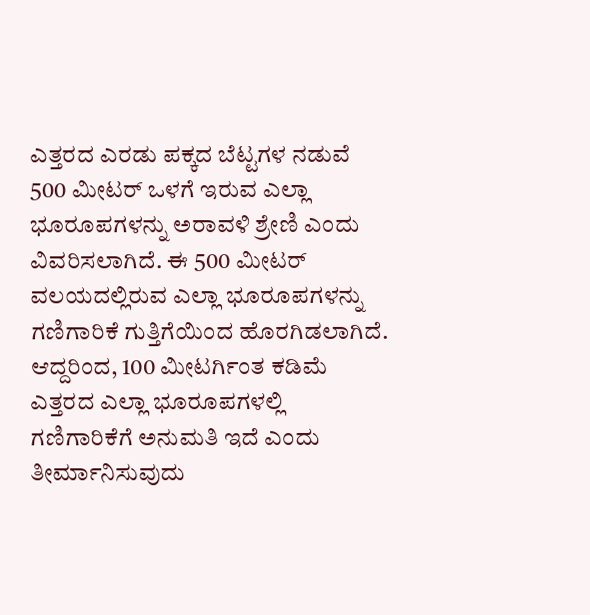ಎತ್ತರದ ಎರಡು ಪಕ್ಕದ ಬೆಟ್ಟಗಳ ನಡುವೆ 500 ಮೀಟರ್ ಒಳಗೆ ಇರುವ ಎಲ್ಲಾ ಭೂರೂಪಗಳನ್ನು ಅರಾವಳಿ ಶ್ರೇಣಿ ಎಂದು ವಿವರಿಸಲಾಗಿದೆ. ಈ 500 ಮೀಟರ್ ವಲಯದಲ್ಲಿರುವ ಎಲ್ಲಾ ಭೂರೂಪಗಳನ್ನು ಗಣಿಗಾರಿಕೆ ಗುತ್ತಿಗೆಯಿಂದ ಹೊರಗಿಡಲಾಗಿದೆ. ಆದ್ದರಿಂದ, 100 ಮೀಟರ್ಗಿಂತ ಕಡಿಮೆ ಎತ್ತರದ ಎಲ್ಲಾ ಭೂರೂಪಗಳಲ್ಲಿ ಗಣಿಗಾರಿಕೆಗೆ ಅನುಮತಿ ಇದೆ ಎಂದು ತೀರ್ಮಾನಿಸುವುದು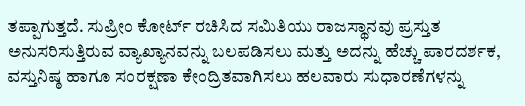ತಪ್ಪಾಗುತ್ತದೆ. ಸುಪ್ರೀಂ ಕೋರ್ಟ್ ರಚಿಸಿದ ಸಮಿತಿಯು ರಾಜಸ್ಥಾನವು ಪ್ರಸ್ತುತ ಅನುಸರಿಸುತ್ತಿರುವ ವ್ಯಾಖ್ಯಾನವನ್ನು ಬಲಪಡಿಸಲು ಮತ್ತು ಅದನ್ನು ಹೆಚ್ಚು ಪಾರದರ್ಶಕ, ವಸ್ತುನಿಷ್ಠ ಹಾಗೂ ಸಂರಕ್ಷಣಾ ಕೇಂದ್ರಿತವಾಗಿಸಲು ಹಲವಾರು ಸುಧಾರಣೆಗಳನ್ನು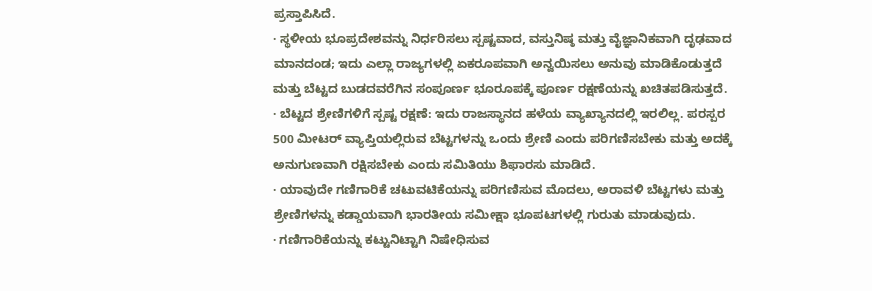ಪ್ರಸ್ತಾಪಿಸಿದೆ.
· ಸ್ಥಳೀಯ ಭೂಪ್ರದೇಶವನ್ನು ನಿರ್ಧರಿಸಲು ಸ್ಪಷ್ಟವಾದ, ವಸ್ತುನಿಷ್ಠ ಮತ್ತು ವೈಜ್ಞಾನಿಕವಾಗಿ ದೃಢವಾದ ಮಾನದಂಡ; ಇದು ಎಲ್ಲಾ ರಾಜ್ಯಗಳಲ್ಲಿ ಏಕರೂಪವಾಗಿ ಅನ್ವಯಿಸಲು ಅನುವು ಮಾಡಿಕೊಡುತ್ತದೆ ಮತ್ತು ಬೆಟ್ಟದ ಬುಡದವರೆಗಿನ ಸಂಪೂರ್ಣ ಭೂರೂಪಕ್ಕೆ ಪೂರ್ಣ ರಕ್ಷಣೆಯನ್ನು ಖಚಿತಪಡಿಸುತ್ತದೆ.
· ಬೆಟ್ಟದ ಶ್ರೇಣಿಗಳಿಗೆ ಸ್ಪಷ್ಟ ರಕ್ಷಣೆ: ಇದು ರಾಜಸ್ಥಾನದ ಹಳೆಯ ವ್ಯಾಖ್ಯಾನದಲ್ಲಿ ಇರಲಿಲ್ಲ. ಪರಸ್ಪರ 500 ಮೀಟರ್ ವ್ಯಾಪ್ತಿಯಲ್ಲಿರುವ ಬೆಟ್ಟಗಳನ್ನು ಒಂದು ಶ್ರೇಣಿ ಎಂದು ಪರಿಗಣಿಸಬೇಕು ಮತ್ತು ಅದಕ್ಕೆ ಅನುಗುಣವಾಗಿ ರಕ್ಷಿಸಬೇಕು ಎಂದು ಸಮಿತಿಯು ಶಿಫಾರಸು ಮಾಡಿದೆ.
· ಯಾವುದೇ ಗಣಿಗಾರಿಕೆ ಚಟುವಟಿಕೆಯನ್ನು ಪರಿಗಣಿಸುವ ಮೊದಲು, ಅರಾವಳಿ ಬೆಟ್ಟಗಳು ಮತ್ತು ಶ್ರೇಣಿಗಳನ್ನು ಕಡ್ಡಾಯವಾಗಿ ಭಾರತೀಯ ಸಮೀಕ್ಷಾ ಭೂಪಟಗಳಲ್ಲಿ ಗುರುತು ಮಾಡುವುದು.
· ಗಣಿಗಾರಿಕೆಯನ್ನು ಕಟ್ಟುನಿಟ್ಟಾಗಿ ನಿಷೇಧಿಸುವ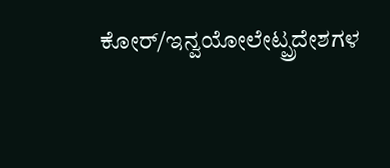ಕೋರ್/ಇನ್ವಯೋಲೇಟ್ಪ್ರದೇಶಗಳ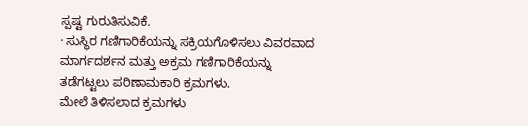ಸ್ಪಷ್ಟ ಗುರುತಿಸುವಿಕೆ.
· ಸುಸ್ಥಿರ ಗಣಿಗಾರಿಕೆಯನ್ನು ಸಕ್ರಿಯಗೊಳಿಸಲು ವಿವರವಾದ ಮಾರ್ಗದರ್ಶನ ಮತ್ತು ಅಕ್ರಮ ಗಣಿಗಾರಿಕೆಯನ್ನು ತಡೆಗಟ್ಟಲು ಪರಿಣಾಮಕಾರಿ ಕ್ರಮಗಳು.
ಮೇಲೆ ತಿಳಿಸಲಾದ ಕ್ರಮಗಳು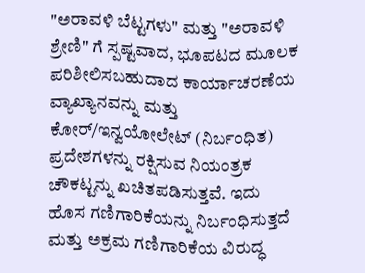"ಅರಾವಳಿ ಬೆಟ್ಟಗಳು" ಮತ್ತು "ಅರಾವಳಿ ಶ್ರೇಣಿ" ಗೆ ಸ್ಪಷ್ಟವಾದ, ಭೂಪಟದ ಮೂಲಕ ಪರಿಶೀಲಿಸಬಹುದಾದ ಕಾರ್ಯಾಚರಣೆಯ ವ್ಯಾಖ್ಯಾನವನ್ನು ಮತ್ತು ಕೋರ್/ಇನ್ವಯೋಲೇಟ್ (ನಿರ್ಬಂಧಿತ) ಪ್ರದೇಶಗಳನ್ನು ರಕ್ಷಿಸುವ ನಿಯಂತ್ರಕ ಚೌಕಟ್ಟನ್ನು ಖಚಿತಪಡಿಸುತ್ತವೆ. ಇದು ಹೊಸ ಗಣಿಗಾರಿಕೆಯನ್ನು ನಿರ್ಬಂಧಿಸುತ್ತದೆ ಮತ್ತು ಅಕ್ರಮ ಗಣಿಗಾರಿಕೆಯ ವಿರುದ್ಧ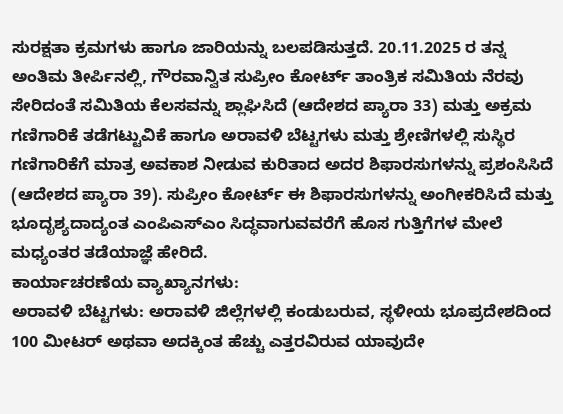ಸುರಕ್ಷತಾ ಕ್ರಮಗಳು ಹಾಗೂ ಜಾರಿಯನ್ನು ಬಲಪಡಿಸುತ್ತದೆ. 20.11.2025 ರ ತನ್ನ ಅಂತಿಮ ತೀರ್ಪಿನಲ್ಲಿ, ಗೌರವಾನ್ವಿತ ಸುಪ್ರೀಂ ಕೋರ್ಟ್ ತಾಂತ್ರಿಕ ಸಮಿತಿಯ ನೆರವು ಸೇರಿದಂತೆ ಸಮಿತಿಯ ಕೆಲಸವನ್ನು ಶ್ಲಾಘಿಸಿದೆ (ಆದೇಶದ ಪ್ಯಾರಾ 33) ಮತ್ತು ಅಕ್ರಮ ಗಣಿಗಾರಿಕೆ ತಡೆಗಟ್ಟುವಿಕೆ ಹಾಗೂ ಅರಾವಳಿ ಬೆಟ್ಟಗಳು ಮತ್ತು ಶ್ರೇಣಿಗಳಲ್ಲಿ ಸುಸ್ಥಿರ ಗಣಿಗಾರಿಕೆಗೆ ಮಾತ್ರ ಅವಕಾಶ ನೀಡುವ ಕುರಿತಾದ ಅದರ ಶಿಫಾರಸುಗಳನ್ನು ಪ್ರಶಂಸಿಸಿದೆ (ಆದೇಶದ ಪ್ಯಾರಾ 39). ಸುಪ್ರೀಂ ಕೋರ್ಟ್ ಈ ಶಿಫಾರಸುಗಳನ್ನು ಅಂಗೀಕರಿಸಿದೆ ಮತ್ತು ಭೂದೃಶ್ಯದಾದ್ಯಂತ ಎಂಪಿಎಸ್ಎಂ ಸಿದ್ಧವಾಗುವವರೆಗೆ ಹೊಸ ಗುತ್ತಿಗೆಗಳ ಮೇಲೆ ಮಧ್ಯಂತರ ತಡೆಯಾಜ್ಞೆ ಹೇರಿದೆ.
ಕಾರ್ಯಾಚರಣೆಯ ವ್ಯಾಖ್ಯಾನಗಳು:
ಅರಾವಳಿ ಬೆಟ್ಟಗಳು: ಅರಾವಳಿ ಜಿಲ್ಲೆಗಳಲ್ಲಿ ಕಂಡುಬರುವ, ಸ್ಥಳೀಯ ಭೂಪ್ರದೇಶದಿಂದ 100 ಮೀಟರ್ ಅಥವಾ ಅದಕ್ಕಿಂತ ಹೆಚ್ಚು ಎತ್ತರವಿರುವ ಯಾವುದೇ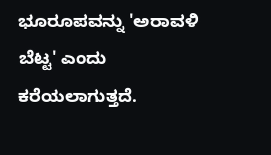ಭೂರೂಪವನ್ನು 'ಅರಾವಳಿ ಬೆಟ್ಟ' ಎಂದು ಕರೆಯಲಾಗುತ್ತದೆ.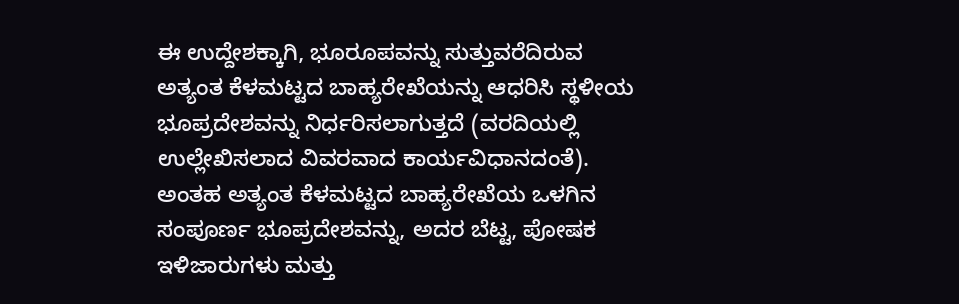ಈ ಉದ್ದೇಶಕ್ಕಾಗಿ, ಭೂರೂಪವನ್ನು ಸುತ್ತುವರೆದಿರುವ ಅತ್ಯಂತ ಕೆಳಮಟ್ಟದ ಬಾಹ್ಯರೇಖೆಯನ್ನು ಆಧರಿಸಿ ಸ್ಥಳೀಯ ಭೂಪ್ರದೇಶವನ್ನು ನಿರ್ಧರಿಸಲಾಗುತ್ತದೆ (ವರದಿಯಲ್ಲಿ ಉಲ್ಲೇಖಿಸಲಾದ ವಿವರವಾದ ಕಾರ್ಯವಿಧಾನದಂತೆ). ಅಂತಹ ಅತ್ಯಂತ ಕೆಳಮಟ್ಟದ ಬಾಹ್ಯರೇಖೆಯ ಒಳಗಿನ ಸಂಪೂರ್ಣ ಭೂಪ್ರದೇಶವನ್ನು, ಅದರ ಬೆಟ್ಟ, ಪೋಷಕ ಇಳಿಜಾರುಗಳು ಮತ್ತು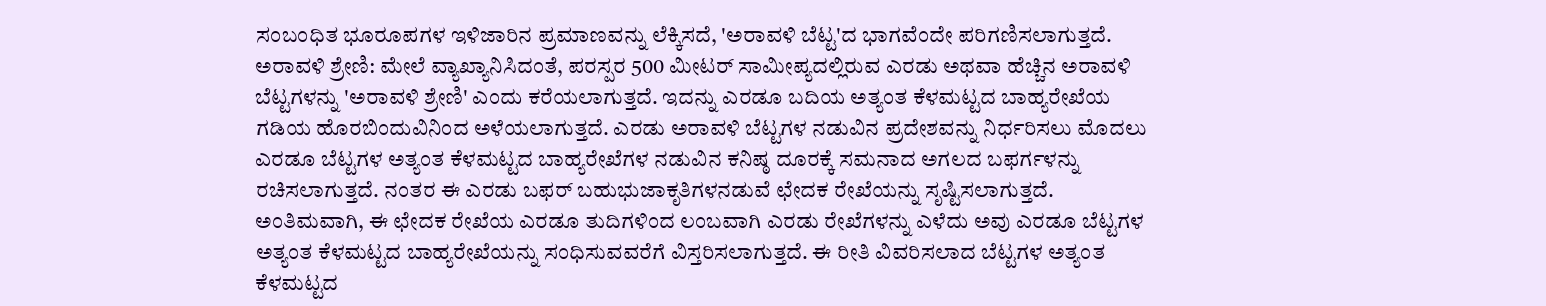ಸಂಬಂಧಿತ ಭೂರೂಪಗಳ ಇಳಿಜಾರಿನ ಪ್ರಮಾಣವನ್ನು ಲೆಕ್ಕಿಸದೆ, 'ಅರಾವಳಿ ಬೆಟ್ಟ'ದ ಭಾಗವೆಂದೇ ಪರಿಗಣಿಸಲಾಗುತ್ತದೆ.
ಅರಾವಳಿ ಶ್ರೇಣಿ: ಮೇಲೆ ವ್ಯಾಖ್ಯಾನಿಸಿದಂತೆ, ಪರಸ್ಪರ 500 ಮೀಟರ್ ಸಾಮೀಪ್ಯದಲ್ಲಿರುವ ಎರಡು ಅಥವಾ ಹೆಚ್ಚಿನ ಅರಾವಳಿ ಬೆಟ್ಟಗಳನ್ನು 'ಅರಾವಳಿ ಶ್ರೇಣಿ' ಎಂದು ಕರೆಯಲಾಗುತ್ತದೆ. ಇದನ್ನು ಎರಡೂ ಬದಿಯ ಅತ್ಯಂತ ಕೆಳಮಟ್ಟದ ಬಾಹ್ಯರೇಖೆಯ ಗಡಿಯ ಹೊರಬಿಂದುವಿನಿಂದ ಅಳೆಯಲಾಗುತ್ತದೆ. ಎರಡು ಅರಾವಳಿ ಬೆಟ್ಟಗಳ ನಡುವಿನ ಪ್ರದೇಶವನ್ನು ನಿರ್ಧರಿಸಲು ಮೊದಲು ಎರಡೂ ಬೆಟ್ಟಗಳ ಅತ್ಯಂತ ಕೆಳಮಟ್ಟದ ಬಾಹ್ಯರೇಖೆಗಳ ನಡುವಿನ ಕನಿಷ್ಠ ದೂರಕ್ಕೆ ಸಮನಾದ ಅಗಲದ ಬಫರ್ಗಳನ್ನು ರಚಿಸಲಾಗುತ್ತದೆ. ನಂತರ ಈ ಎರಡು ಬಫರ್ ಬಹುಭುಜಾಕೃತಿಗಳನಡುವೆ ಛೇದಕ ರೇಖೆಯನ್ನು ಸೃಷ್ಟಿಸಲಾಗುತ್ತದೆ. ಅಂತಿಮವಾಗಿ, ಈ ಛೇದಕ ರೇಖೆಯ ಎರಡೂ ತುದಿಗಳಿಂದ ಲಂಬವಾಗಿ ಎರಡು ರೇಖೆಗಳನ್ನು ಎಳೆದು ಅವು ಎರಡೂ ಬೆಟ್ಟಗಳ ಅತ್ಯಂತ ಕೆಳಮಟ್ಟದ ಬಾಹ್ಯರೇಖೆಯನ್ನು ಸಂಧಿಸುವವರೆಗೆ ವಿಸ್ತರಿಸಲಾಗುತ್ತದೆ. ಈ ರೀತಿ ವಿವರಿಸಲಾದ ಬೆಟ್ಟಗಳ ಅತ್ಯಂತ ಕೆಳಮಟ್ಟದ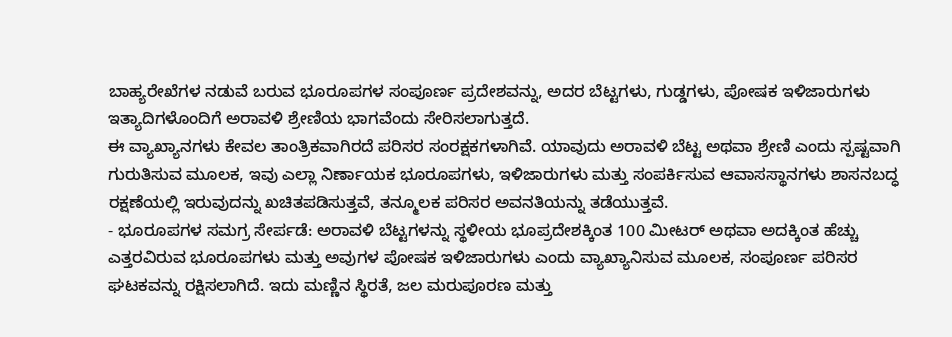ಬಾಹ್ಯರೇಖೆಗಳ ನಡುವೆ ಬರುವ ಭೂರೂಪಗಳ ಸಂಪೂರ್ಣ ಪ್ರದೇಶವನ್ನು, ಅದರ ಬೆಟ್ಟಗಳು, ಗುಡ್ಡಗಳು, ಪೋಷಕ ಇಳಿಜಾರುಗಳು ಇತ್ಯಾದಿಗಳೊಂದಿಗೆ ಅರಾವಳಿ ಶ್ರೇಣಿಯ ಭಾಗವೆಂದು ಸೇರಿಸಲಾಗುತ್ತದೆ.
ಈ ವ್ಯಾಖ್ಯಾನಗಳು ಕೇವಲ ತಾಂತ್ರಿಕವಾಗಿರದೆ ಪರಿಸರ ಸಂರಕ್ಷಕಗಳಾಗಿವೆ. ಯಾವುದು ಅರಾವಳಿ ಬೆಟ್ಟ ಅಥವಾ ಶ್ರೇಣಿ ಎಂದು ಸ್ಪಷ್ಟವಾಗಿ ಗುರುತಿಸುವ ಮೂಲಕ, ಇವು ಎಲ್ಲಾ ನಿರ್ಣಾಯಕ ಭೂರೂಪಗಳು, ಇಳಿಜಾರುಗಳು ಮತ್ತು ಸಂಪರ್ಕಿಸುವ ಆವಾಸಸ್ಥಾನಗಳು ಶಾಸನಬದ್ಧ ರಕ್ಷಣೆಯಲ್ಲಿ ಇರುವುದನ್ನು ಖಚಿತಪಡಿಸುತ್ತವೆ, ತನ್ಮೂಲಕ ಪರಿಸರ ಅವನತಿಯನ್ನು ತಡೆಯುತ್ತವೆ.
- ಭೂರೂಪಗಳ ಸಮಗ್ರ ಸೇರ್ಪಡೆ: ಅರಾವಳಿ ಬೆಟ್ಟಗಳನ್ನು ಸ್ಥಳೀಯ ಭೂಪ್ರದೇಶಕ್ಕಿಂತ 100 ಮೀಟರ್ ಅಥವಾ ಅದಕ್ಕಿಂತ ಹೆಚ್ಚು ಎತ್ತರವಿರುವ ಭೂರೂಪಗಳು ಮತ್ತು ಅವುಗಳ ಪೋಷಕ ಇಳಿಜಾರುಗಳು ಎಂದು ವ್ಯಾಖ್ಯಾನಿಸುವ ಮೂಲಕ, ಸಂಪೂರ್ಣ ಪರಿಸರ ಘಟಕವನ್ನು ರಕ್ಷಿಸಲಾಗಿದೆ. ಇದು ಮಣ್ಣಿನ ಸ್ಥಿರತೆ, ಜಲ ಮರುಪೂರಣ ಮತ್ತು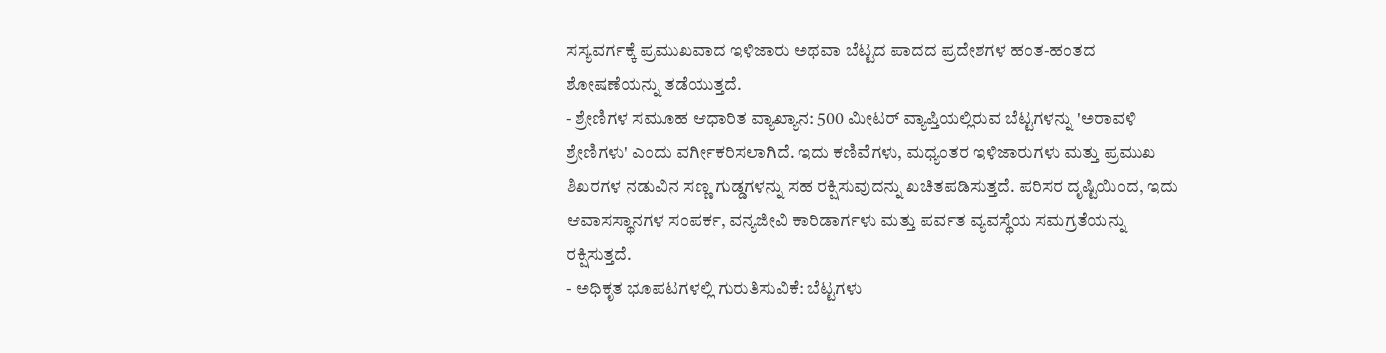ಸಸ್ಯವರ್ಗಕ್ಕೆ ಪ್ರಮುಖವಾದ ಇಳಿಜಾರು ಅಥವಾ ಬೆಟ್ಟದ ಪಾದದ ಪ್ರದೇಶಗಳ ಹಂತ-ಹಂತದ ಶೋಷಣೆಯನ್ನು ತಡೆಯುತ್ತದೆ.
- ಶ್ರೇಣಿಗಳ ಸಮೂಹ ಆಧಾರಿತ ವ್ಯಾಖ್ಯಾನ: 500 ಮೀಟರ್ ವ್ಯಾಪ್ತಿಯಲ್ಲಿರುವ ಬೆಟ್ಟಗಳನ್ನು 'ಅರಾವಳಿ ಶ್ರೇಣಿಗಳು' ಎಂದು ವರ್ಗೀಕರಿಸಲಾಗಿದೆ. ಇದು ಕಣಿವೆಗಳು, ಮಧ್ಯಂತರ ಇಳಿಜಾರುಗಳು ಮತ್ತು ಪ್ರಮುಖ ಶಿಖರಗಳ ನಡುವಿನ ಸಣ್ಣ ಗುಡ್ಡಗಳನ್ನು ಸಹ ರಕ್ಷಿಸುವುದನ್ನು ಖಚಿತಪಡಿಸುತ್ತದೆ. ಪರಿಸರ ದೃಷ್ಟಿಯಿಂದ, ಇದು ಆವಾಸಸ್ಥಾನಗಳ ಸಂಪರ್ಕ, ವನ್ಯಜೀವಿ ಕಾರಿಡಾರ್ಗಳು ಮತ್ತು ಪರ್ವತ ವ್ಯವಸ್ಥೆಯ ಸಮಗ್ರತೆಯನ್ನು ರಕ್ಷಿಸುತ್ತದೆ.
- ಅಧಿಕೃತ ಭೂಪಟಗಳಲ್ಲಿ ಗುರುತಿಸುವಿಕೆ: ಬೆಟ್ಟಗಳು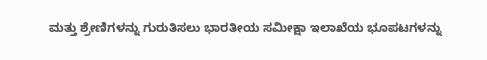ಮತ್ತು ಶ್ರೇಣಿಗಳನ್ನು ಗುರುತಿಸಲು ಭಾರತೀಯ ಸಮೀಕ್ಷಾ ಇಲಾಖೆಯ ಭೂಪಟಗಳನ್ನು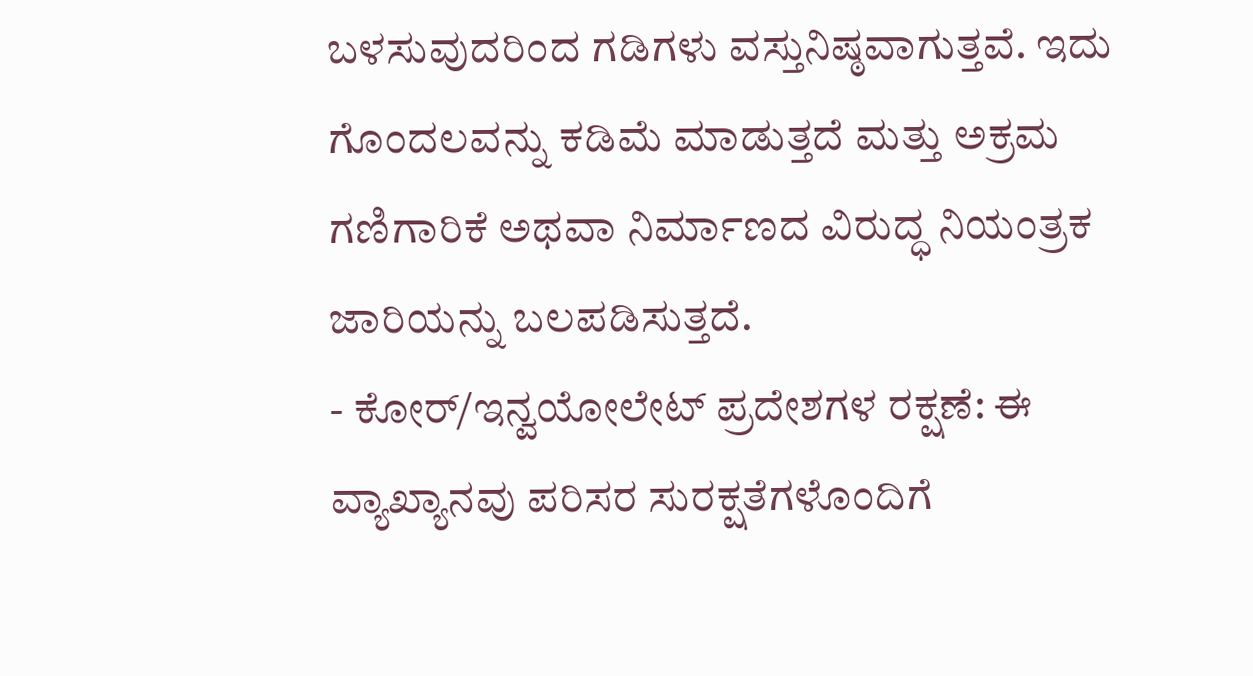ಬಳಸುವುದರಿಂದ ಗಡಿಗಳು ವಸ್ತುನಿಷ್ಠವಾಗುತ್ತವೆ. ಇದು ಗೊಂದಲವನ್ನು ಕಡಿಮೆ ಮಾಡುತ್ತದೆ ಮತ್ತು ಅಕ್ರಮ ಗಣಿಗಾರಿಕೆ ಅಥವಾ ನಿರ್ಮಾಣದ ವಿರುದ್ಧ ನಿಯಂತ್ರಕ ಜಾರಿಯನ್ನು ಬಲಪಡಿಸುತ್ತದೆ.
- ಕೋರ್/ಇನ್ವಯೋಲೇಟ್ ಪ್ರದೇಶಗಳ ರಕ್ಷಣೆ: ಈ ವ್ಯಾಖ್ಯಾನವು ಪರಿಸರ ಸುರಕ್ಷತೆಗಳೊಂದಿಗೆ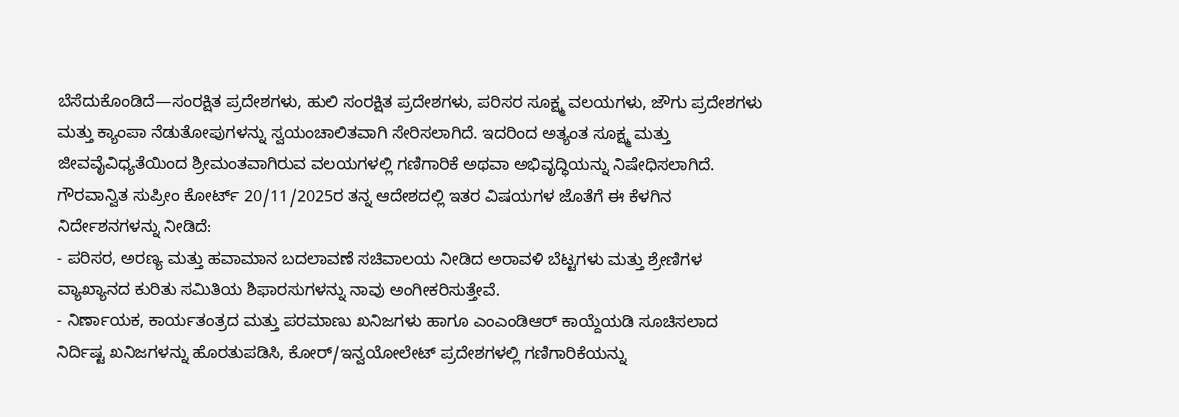ಬೆಸೆದುಕೊಂಡಿದೆ—ಸಂರಕ್ಷಿತ ಪ್ರದೇಶಗಳು, ಹುಲಿ ಸಂರಕ್ಷಿತ ಪ್ರದೇಶಗಳು, ಪರಿಸರ ಸೂಕ್ಷ್ಮ ವಲಯಗಳು, ಜೌಗು ಪ್ರದೇಶಗಳು ಮತ್ತು ಕ್ಯಾಂಪಾ ನೆಡುತೋಪುಗಳನ್ನು ಸ್ವಯಂಚಾಲಿತವಾಗಿ ಸೇರಿಸಲಾಗಿದೆ. ಇದರಿಂದ ಅತ್ಯಂತ ಸೂಕ್ಷ್ಮ ಮತ್ತು ಜೀವವೈವಿಧ್ಯತೆಯಿಂದ ಶ್ರೀಮಂತವಾಗಿರುವ ವಲಯಗಳಲ್ಲಿ ಗಣಿಗಾರಿಕೆ ಅಥವಾ ಅಭಿವೃದ್ಧಿಯನ್ನು ನಿಷೇಧಿಸಲಾಗಿದೆ. ಗೌರವಾನ್ವಿತ ಸುಪ್ರೀಂ ಕೋರ್ಟ್ 20/11/2025ರ ತನ್ನ ಆದೇಶದಲ್ಲಿ ಇತರ ವಿಷಯಗಳ ಜೊತೆಗೆ ಈ ಕೆಳಗಿನ ನಿರ್ದೇಶನಗಳನ್ನು ನೀಡಿದೆ:
- ಪರಿಸರ, ಅರಣ್ಯ ಮತ್ತು ಹವಾಮಾನ ಬದಲಾವಣೆ ಸಚಿವಾಲಯ ನೀಡಿದ ಅರಾವಳಿ ಬೆಟ್ಟಗಳು ಮತ್ತು ಶ್ರೇಣಿಗಳ ವ್ಯಾಖ್ಯಾನದ ಕುರಿತು ಸಮಿತಿಯ ಶಿಫಾರಸುಗಳನ್ನು ನಾವು ಅಂಗೀಕರಿಸುತ್ತೇವೆ.
- ನಿರ್ಣಾಯಕ, ಕಾರ್ಯತಂತ್ರದ ಮತ್ತು ಪರಮಾಣು ಖನಿಜಗಳು ಹಾಗೂ ಎಂಎಂಡಿಆರ್ ಕಾಯ್ದೆಯಡಿ ಸೂಚಿಸಲಾದ ನಿರ್ದಿಷ್ಟ ಖನಿಜಗಳನ್ನು ಹೊರತುಪಡಿಸಿ, ಕೋರ್/ಇನ್ವಯೋಲೇಟ್ ಪ್ರದೇಶಗಳಲ್ಲಿ ಗಣಿಗಾರಿಕೆಯನ್ನು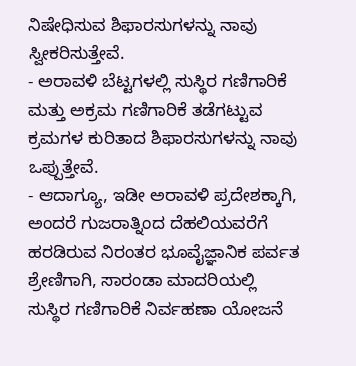ನಿಷೇಧಿಸುವ ಶಿಫಾರಸುಗಳನ್ನು ನಾವು ಸ್ವೀಕರಿಸುತ್ತೇವೆ.
- ಅರಾವಳಿ ಬೆಟ್ಟಗಳಲ್ಲಿ ಸುಸ್ಥಿರ ಗಣಿಗಾರಿಕೆ ಮತ್ತು ಅಕ್ರಮ ಗಣಿಗಾರಿಕೆ ತಡೆಗಟ್ಟುವ ಕ್ರಮಗಳ ಕುರಿತಾದ ಶಿಫಾರಸುಗಳನ್ನು ನಾವು ಒಪ್ಪುತ್ತೇವೆ.
- ಆದಾಗ್ಯೂ, ಇಡೀ ಅರಾವಳಿ ಪ್ರದೇಶಕ್ಕಾಗಿ, ಅಂದರೆ ಗುಜರಾತ್ನಿಂದ ದೆಹಲಿಯವರೆಗೆ ಹರಡಿರುವ ನಿರಂತರ ಭೂವೈಜ್ಞಾನಿಕ ಪರ್ವತ ಶ್ರೇಣಿಗಾಗಿ, ಸಾರಂಡಾ ಮಾದರಿಯಲ್ಲಿ ಸುಸ್ಥಿರ ಗಣಿಗಾರಿಕೆ ನಿರ್ವಹಣಾ ಯೋಜನೆ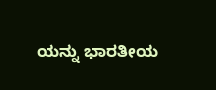ಯನ್ನು ಭಾರತೀಯ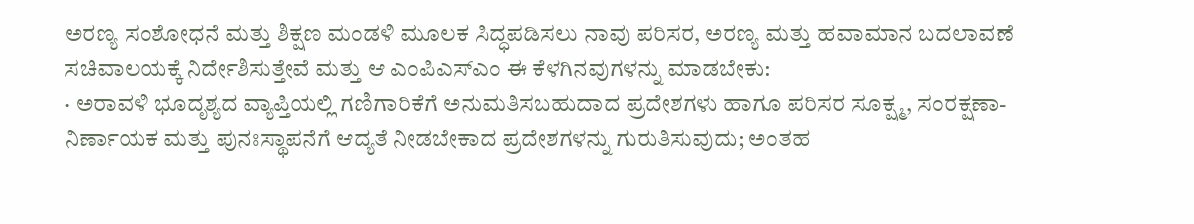ಅರಣ್ಯ ಸಂಶೋಧನೆ ಮತ್ತು ಶಿಕ್ಷಣ ಮಂಡಳಿ ಮೂಲಕ ಸಿದ್ಧಪಡಿಸಲು ನಾವು ಪರಿಸರ, ಅರಣ್ಯ ಮತ್ತು ಹವಾಮಾನ ಬದಲಾವಣೆ ಸಚಿವಾಲಯಕ್ಕೆ ನಿರ್ದೇಶಿಸುತ್ತೇವೆ ಮತ್ತು ಆ ಎಂಪಿಎಸ್ಎಂ ಈ ಕೆಳಗಿನವುಗಳನ್ನು ಮಾಡಬೇಕು:
· ಅರಾವಳಿ ಭೂದೃಶ್ಯದ ವ್ಯಾಪ್ತಿಯಲ್ಲಿ ಗಣಿಗಾರಿಕೆಗೆ ಅನುಮತಿಸಬಹುದಾದ ಪ್ರದೇಶಗಳು ಹಾಗೂ ಪರಿಸರ ಸೂಕ್ಷ್ಮ, ಸಂರಕ್ಷಣಾ-ನಿರ್ಣಾಯಕ ಮತ್ತು ಪುನಃಸ್ಥಾಪನೆಗೆ ಆದ್ಯತೆ ನೀಡಬೇಕಾದ ಪ್ರದೇಶಗಳನ್ನು ಗುರುತಿಸುವುದು; ಅಂತಹ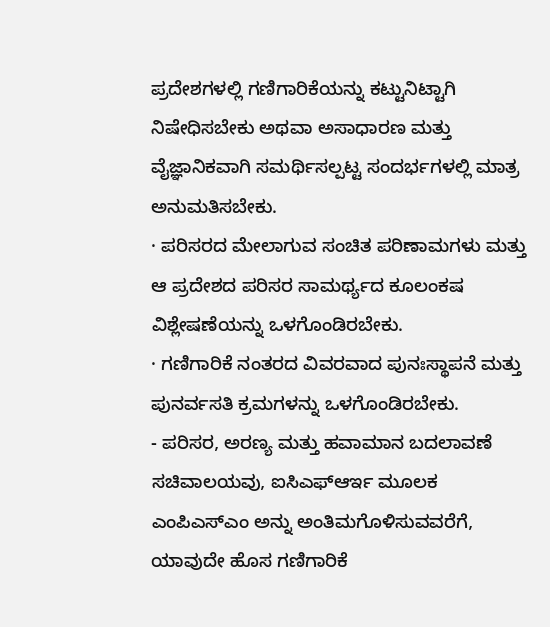ಪ್ರದೇಶಗಳಲ್ಲಿ ಗಣಿಗಾರಿಕೆಯನ್ನು ಕಟ್ಟುನಿಟ್ಟಾಗಿ ನಿಷೇಧಿಸಬೇಕು ಅಥವಾ ಅಸಾಧಾರಣ ಮತ್ತು ವೈಜ್ಞಾನಿಕವಾಗಿ ಸಮರ್ಥಿಸಲ್ಪಟ್ಟ ಸಂದರ್ಭಗಳಲ್ಲಿ ಮಾತ್ರ ಅನುಮತಿಸಬೇಕು.
· ಪರಿಸರದ ಮೇಲಾಗುವ ಸಂಚಿತ ಪರಿಣಾಮಗಳು ಮತ್ತು ಆ ಪ್ರದೇಶದ ಪರಿಸರ ಸಾಮರ್ಥ್ಯದ ಕೂಲಂಕಷ ವಿಶ್ಲೇಷಣೆಯನ್ನು ಒಳಗೊಂಡಿರಬೇಕು.
· ಗಣಿಗಾರಿಕೆ ನಂತರದ ವಿವರವಾದ ಪುನಃಸ್ಥಾಪನೆ ಮತ್ತು ಪುನರ್ವಸತಿ ಕ್ರಮಗಳನ್ನು ಒಳಗೊಂಡಿರಬೇಕು.
- ಪರಿಸರ, ಅರಣ್ಯ ಮತ್ತು ಹವಾಮಾನ ಬದಲಾವಣೆ ಸಚಿವಾಲಯವು, ಐಸಿಎಫ್ಆರ್ಇ ಮೂಲಕ ಎಂಪಿಎಸ್ಎಂ ಅನ್ನು ಅಂತಿಮಗೊಳಿಸುವವರೆಗೆ, ಯಾವುದೇ ಹೊಸ ಗಣಿಗಾರಿಕೆ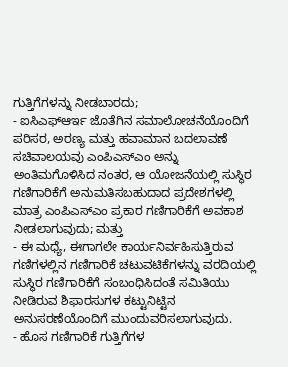ಗುತ್ತಿಗೆಗಳನ್ನು ನೀಡಬಾರದು;
- ಐಸಿಎಫ್ಆರ್ಇ ಜೊತೆಗಿನ ಸಮಾಲೋಚನೆಯೊಂದಿಗೆ ಪರಿಸರ, ಅರಣ್ಯ ಮತ್ತು ಹವಾಮಾನ ಬದಲಾವಣೆ ಸಚಿವಾಲಯವು ಎಂಪಿಎಸ್ಎಂ ಅನ್ನು ಅಂತಿಮಗೊಳಿಸಿದ ನಂತರ, ಆ ಯೋಜನೆಯಲ್ಲಿ ಸುಸ್ಥಿರ ಗಣಿಗಾರಿಕೆಗೆ ಅನುಮತಿಸಬಹುದಾದ ಪ್ರದೇಶಗಳಲ್ಲಿ ಮಾತ್ರ ಎಂಪಿಎಸ್ಎಂ ಪ್ರಕಾರ ಗಣಿಗಾರಿಕೆಗೆ ಅವಕಾಶ ನೀಡಲಾಗುವುದು; ಮತ್ತು
- ಈ ಮಧ್ಯೆ, ಈಗಾಗಲೇ ಕಾರ್ಯನಿರ್ವಹಿಸುತ್ತಿರುವ ಗಣಿಗಳಲ್ಲಿನ ಗಣಿಗಾರಿಕೆ ಚಟುವಟಿಕೆಗಳನ್ನು ವರದಿಯಲ್ಲಿ ಸುಸ್ಥಿರ ಗಣಿಗಾರಿಕೆಗೆ ಸಂಬಂಧಿಸಿದಂತೆ ಸಮಿತಿಯು ನೀಡಿರುವ ಶಿಫಾರಸುಗಳ ಕಟ್ಟುನಿಟ್ಟಿನ ಅನುಸರಣೆಯೊಂದಿಗೆ ಮುಂದುವರಿಸಲಾಗುವುದು.
- ಹೊಸ ಗಣಿಗಾರಿಕೆ ಗುತ್ತಿಗೆಗಳ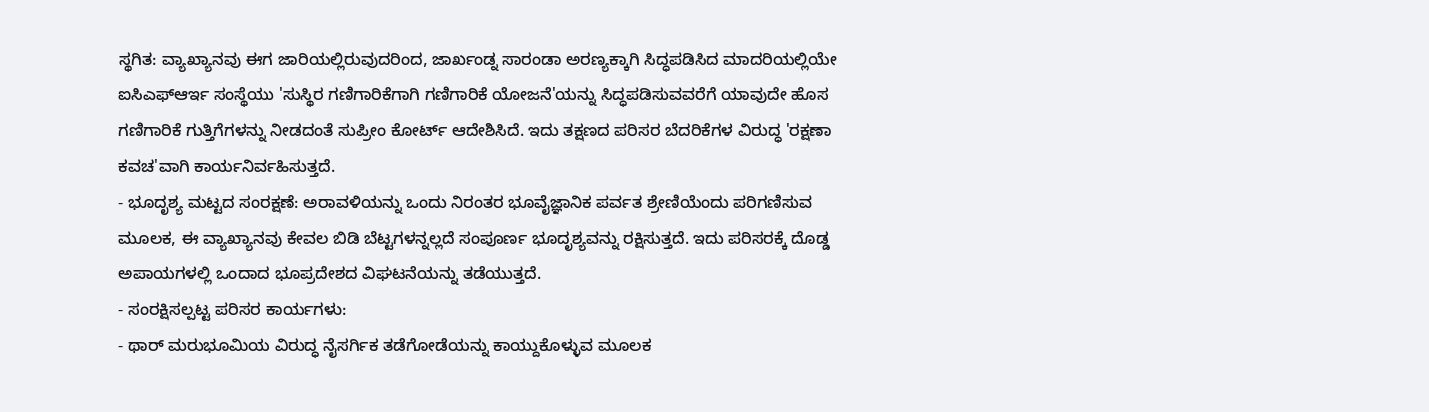ಸ್ಥಗಿತ: ವ್ಯಾಖ್ಯಾನವು ಈಗ ಜಾರಿಯಲ್ಲಿರುವುದರಿಂದ, ಜಾರ್ಖಂಡ್ನ ಸಾರಂಡಾ ಅರಣ್ಯಕ್ಕಾಗಿ ಸಿದ್ಧಪಡಿಸಿದ ಮಾದರಿಯಲ್ಲಿಯೇ ಐಸಿಎಫ್ಆರ್ಇ ಸಂಸ್ಥೆಯು 'ಸುಸ್ಥಿರ ಗಣಿಗಾರಿಕೆಗಾಗಿ ಗಣಿಗಾರಿಕೆ ಯೋಜನೆ'ಯನ್ನು ಸಿದ್ಧಪಡಿಸುವವರೆಗೆ ಯಾವುದೇ ಹೊಸ ಗಣಿಗಾರಿಕೆ ಗುತ್ತಿಗೆಗಳನ್ನು ನೀಡದಂತೆ ಸುಪ್ರೀಂ ಕೋರ್ಟ್ ಆದೇಶಿಸಿದೆ. ಇದು ತಕ್ಷಣದ ಪರಿಸರ ಬೆದರಿಕೆಗಳ ವಿರುದ್ಧ 'ರಕ್ಷಣಾ ಕವಚ'ವಾಗಿ ಕಾರ್ಯನಿರ್ವಹಿಸುತ್ತದೆ.
- ಭೂದೃಶ್ಯ ಮಟ್ಟದ ಸಂರಕ್ಷಣೆ: ಅರಾವಳಿಯನ್ನು ಒಂದು ನಿರಂತರ ಭೂವೈಜ್ಞಾನಿಕ ಪರ್ವತ ಶ್ರೇಣಿಯೆಂದು ಪರಿಗಣಿಸುವ ಮೂಲಕ, ಈ ವ್ಯಾಖ್ಯಾನವು ಕೇವಲ ಬಿಡಿ ಬೆಟ್ಟಗಳನ್ನಲ್ಲದೆ ಸಂಪೂರ್ಣ ಭೂದೃಶ್ಯವನ್ನು ರಕ್ಷಿಸುತ್ತದೆ. ಇದು ಪರಿಸರಕ್ಕೆ ದೊಡ್ಡ ಅಪಾಯಗಳಲ್ಲಿ ಒಂದಾದ ಭೂಪ್ರದೇಶದ ವಿಘಟನೆಯನ್ನು ತಡೆಯುತ್ತದೆ.
- ಸಂರಕ್ಷಿಸಲ್ಪಟ್ಟ ಪರಿಸರ ಕಾರ್ಯಗಳು:
- ಥಾರ್ ಮರುಭೂಮಿಯ ವಿರುದ್ಧ ನೈಸರ್ಗಿಕ ತಡೆಗೋಡೆಯನ್ನು ಕಾಯ್ದುಕೊಳ್ಳುವ ಮೂಲಕ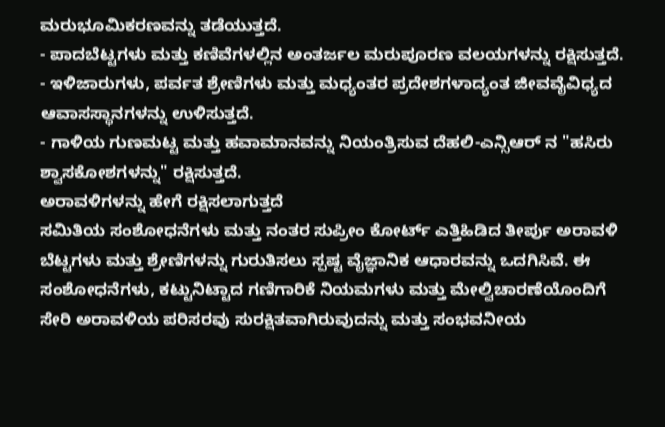ಮರುಭೂಮಿಕರಣವನ್ನು ತಡೆಯುತ್ತದೆ.
- ಪಾದಬೆಟ್ಟಗಳು ಮತ್ತು ಕಣಿವೆಗಳಲ್ಲಿನ ಅಂತರ್ಜಲ ಮರುಪೂರಣ ವಲಯಗಳನ್ನು ರಕ್ಷಿಸುತ್ತದೆ.
- ಇಳಿಜಾರುಗಳು, ಪರ್ವತ ಶ್ರೇಣಿಗಳು ಮತ್ತು ಮಧ್ಯಂತರ ಪ್ರದೇಶಗಳಾದ್ಯಂತ ಜೀವವೈವಿಧ್ಯದ ಆವಾಸಸ್ಥಾನಗಳನ್ನು ಉಳಿಸುತ್ತದೆ.
- ಗಾಳಿಯ ಗುಣಮಟ್ಟ ಮತ್ತು ಹವಾಮಾನವನ್ನು ನಿಯಂತ್ರಿಸುವ ದೆಹಲಿ-ಎನ್ಸಿಆರ್ ನ "ಹಸಿರು ಶ್ವಾಸಕೋಶಗಳನ್ನು" ರಕ್ಷಿಸುತ್ತದೆ.
ಅರಾವಳಿಗಳನ್ನು ಹೇಗೆ ರಕ್ಷಿಸಲಾಗುತ್ತದೆ
ಸಮಿತಿಯ ಸಂಶೋಧನೆಗಳು ಮತ್ತು ನಂತರ ಸುಪ್ರೀಂ ಕೋರ್ಟ್ ಎತ್ತಿಹಿಡಿದ ತೀರ್ಪು ಅರಾವಳಿ ಬೆಟ್ಟಗಳು ಮತ್ತು ಶ್ರೇಣಿಗಳನ್ನು ಗುರುತಿಸಲು ಸ್ಪಷ್ಟ ವೈಜ್ಞಾನಿಕ ಆಧಾರವನ್ನು ಒದಗಿಸಿವೆ. ಈ ಸಂಶೋಧನೆಗಳು, ಕಟ್ಟುನಿಟ್ಟಾದ ಗಣಿಗಾರಿಕೆ ನಿಯಮಗಳು ಮತ್ತು ಮೇಲ್ವಿಚಾರಣೆಯೊಂದಿಗೆ ಸೇರಿ ಅರಾವಳಿಯ ಪರಿಸರವು ಸುರಕ್ಷಿತವಾಗಿರುವುದನ್ನು ಮತ್ತು ಸಂಭವನೀಯ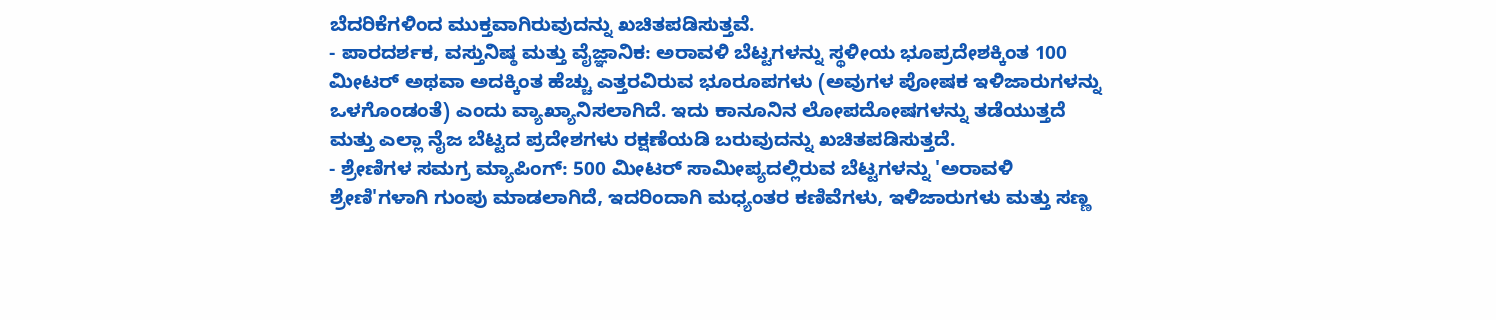ಬೆದರಿಕೆಗಳಿಂದ ಮುಕ್ತವಾಗಿರುವುದನ್ನು ಖಚಿತಪಡಿಸುತ್ತವೆ.
- ಪಾರದರ್ಶಕ, ವಸ್ತುನಿಷ್ಠ ಮತ್ತು ವೈಜ್ಞಾನಿಕ: ಅರಾವಳಿ ಬೆಟ್ಟಗಳನ್ನು ಸ್ಥಳೀಯ ಭೂಪ್ರದೇಶಕ್ಕಿಂತ 100 ಮೀಟರ್ ಅಥವಾ ಅದಕ್ಕಿಂತ ಹೆಚ್ಚು ಎತ್ತರವಿರುವ ಭೂರೂಪಗಳು (ಅವುಗಳ ಪೋಷಕ ಇಳಿಜಾರುಗಳನ್ನು ಒಳಗೊಂಡಂತೆ) ಎಂದು ವ್ಯಾಖ್ಯಾನಿಸಲಾಗಿದೆ. ಇದು ಕಾನೂನಿನ ಲೋಪದೋಷಗಳನ್ನು ತಡೆಯುತ್ತದೆ ಮತ್ತು ಎಲ್ಲಾ ನೈಜ ಬೆಟ್ಟದ ಪ್ರದೇಶಗಳು ರಕ್ಷಣೆಯಡಿ ಬರುವುದನ್ನು ಖಚಿತಪಡಿಸುತ್ತದೆ.
- ಶ್ರೇಣಿಗಳ ಸಮಗ್ರ ಮ್ಯಾಪಿಂಗ್: 500 ಮೀಟರ್ ಸಾಮೀಪ್ಯದಲ್ಲಿರುವ ಬೆಟ್ಟಗಳನ್ನು 'ಅರಾವಳಿ ಶ್ರೇಣಿ'ಗಳಾಗಿ ಗುಂಪು ಮಾಡಲಾಗಿದೆ, ಇದರಿಂದಾಗಿ ಮಧ್ಯಂತರ ಕಣಿವೆಗಳು, ಇಳಿಜಾರುಗಳು ಮತ್ತು ಸಣ್ಣ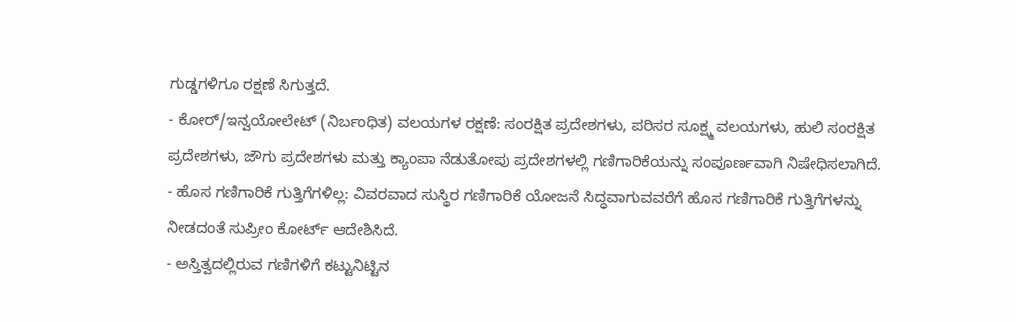ಗುಡ್ಡಗಳಿಗೂ ರಕ್ಷಣೆ ಸಿಗುತ್ತದೆ.
- ಕೋರ್/ಇನ್ವಯೋಲೇಟ್ (ನಿರ್ಬಂಧಿತ) ವಲಯಗಳ ರಕ್ಷಣೆ: ಸಂರಕ್ಷಿತ ಪ್ರದೇಶಗಳು, ಪರಿಸರ ಸೂಕ್ಷ್ಮ ವಲಯಗಳು, ಹುಲಿ ಸಂರಕ್ಷಿತ ಪ್ರದೇಶಗಳು, ಜೌಗು ಪ್ರದೇಶಗಳು ಮತ್ತು ಕ್ಯಾಂಪಾ ನೆಡುತೋಪು ಪ್ರದೇಶಗಳಲ್ಲಿ ಗಣಿಗಾರಿಕೆಯನ್ನು ಸಂಪೂರ್ಣವಾಗಿ ನಿಷೇಧಿಸಲಾಗಿದೆ.
- ಹೊಸ ಗಣಿಗಾರಿಕೆ ಗುತ್ತಿಗೆಗಳಿಲ್ಲ: ವಿವರವಾದ ಸುಸ್ಥಿರ ಗಣಿಗಾರಿಕೆ ಯೋಜನೆ ಸಿದ್ಧವಾಗುವವರೆಗೆ ಹೊಸ ಗಣಿಗಾರಿಕೆ ಗುತ್ತಿಗೆಗಳನ್ನು ನೀಡದಂತೆ ಸುಪ್ರೀಂ ಕೋರ್ಟ್ ಆದೇಶಿಸಿದೆ.
- ಅಸ್ತಿತ್ವದಲ್ಲಿರುವ ಗಣಿಗಳಿಗೆ ಕಟ್ಟುನಿಟ್ಟಿನ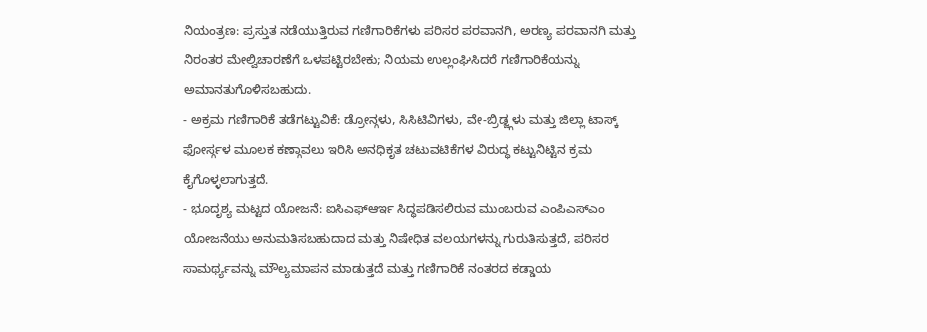ನಿಯಂತ್ರಣ: ಪ್ರಸ್ತುತ ನಡೆಯುತ್ತಿರುವ ಗಣಿಗಾರಿಕೆಗಳು ಪರಿಸರ ಪರವಾನಗಿ, ಅರಣ್ಯ ಪರವಾನಗಿ ಮತ್ತು ನಿರಂತರ ಮೇಲ್ವಿಚಾರಣೆಗೆ ಒಳಪಟ್ಟಿರಬೇಕು; ನಿಯಮ ಉಲ್ಲಂಘಿಸಿದರೆ ಗಣಿಗಾರಿಕೆಯನ್ನು ಅಮಾನತುಗೊಳಿಸಬಹುದು.
- ಅಕ್ರಮ ಗಣಿಗಾರಿಕೆ ತಡೆಗಟ್ಟುವಿಕೆ: ಡ್ರೋನ್ಗಳು, ಸಿಸಿಟಿವಿಗಳು, ವೇ-ಬ್ರಿಡ್ಜ್ಗಳು ಮತ್ತು ಜಿಲ್ಲಾ ಟಾಸ್ಕ್ ಫೋರ್ಸ್ಗಳ ಮೂಲಕ ಕಣ್ಗಾವಲು ಇರಿಸಿ ಅನಧಿಕೃತ ಚಟುವಟಿಕೆಗಳ ವಿರುದ್ಧ ಕಟ್ಟುನಿಟ್ಟಿನ ಕ್ರಮ ಕೈಗೊಳ್ಳಲಾಗುತ್ತದೆ.
- ಭೂದೃಶ್ಯ ಮಟ್ಟದ ಯೋಜನೆ: ಐಸಿಎಫ್ಆರ್ಇ ಸಿದ್ಧಪಡಿಸಲಿರುವ ಮುಂಬರುವ ಎಂಪಿಎಸ್ಎಂ ಯೋಜನೆಯು ಅನುಮತಿಸಬಹುದಾದ ಮತ್ತು ನಿಷೇಧಿತ ವಲಯಗಳನ್ನು ಗುರುತಿಸುತ್ತದೆ, ಪರಿಸರ ಸಾಮರ್ಥ್ಯವನ್ನು ಮೌಲ್ಯಮಾಪನ ಮಾಡುತ್ತದೆ ಮತ್ತು ಗಣಿಗಾರಿಕೆ ನಂತರದ ಕಡ್ಡಾಯ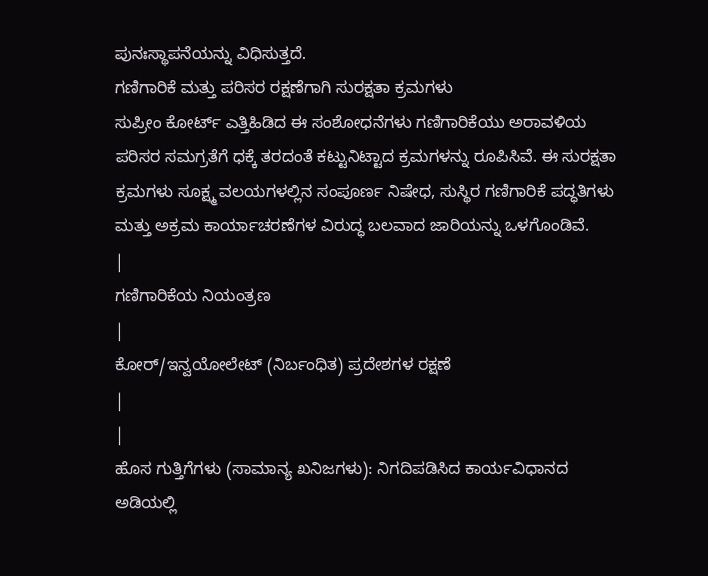ಪುನಃಸ್ಥಾಪನೆಯನ್ನು ವಿಧಿಸುತ್ತದೆ.
ಗಣಿಗಾರಿಕೆ ಮತ್ತು ಪರಿಸರ ರಕ್ಷಣೆಗಾಗಿ ಸುರಕ್ಷತಾ ಕ್ರಮಗಳು
ಸುಪ್ರೀಂ ಕೋರ್ಟ್ ಎತ್ತಿಹಿಡಿದ ಈ ಸಂಶೋಧನೆಗಳು ಗಣಿಗಾರಿಕೆಯು ಅರಾವಳಿಯ ಪರಿಸರ ಸಮಗ್ರತೆಗೆ ಧಕ್ಕೆ ತರದಂತೆ ಕಟ್ಟುನಿಟ್ಟಾದ ಕ್ರಮಗಳನ್ನು ರೂಪಿಸಿವೆ. ಈ ಸುರಕ್ಷತಾ ಕ್ರಮಗಳು ಸೂಕ್ಷ್ಮ ವಲಯಗಳಲ್ಲಿನ ಸಂಪೂರ್ಣ ನಿಷೇಧ, ಸುಸ್ಥಿರ ಗಣಿಗಾರಿಕೆ ಪದ್ಧತಿಗಳು ಮತ್ತು ಅಕ್ರಮ ಕಾರ್ಯಾಚರಣೆಗಳ ವಿರುದ್ಧ ಬಲವಾದ ಜಾರಿಯನ್ನು ಒಳಗೊಂಡಿವೆ.
|
ಗಣಿಗಾರಿಕೆಯ ನಿಯಂತ್ರಣ
|
ಕೋರ್/ಇನ್ವಯೋಲೇಟ್ (ನಿರ್ಬಂಧಿತ) ಪ್ರದೇಶಗಳ ರಕ್ಷಣೆ
|
|
ಹೊಸ ಗುತ್ತಿಗೆಗಳು (ಸಾಮಾನ್ಯ ಖನಿಜಗಳು): ನಿಗದಿಪಡಿಸಿದ ಕಾರ್ಯವಿಧಾನದ ಅಡಿಯಲ್ಲಿ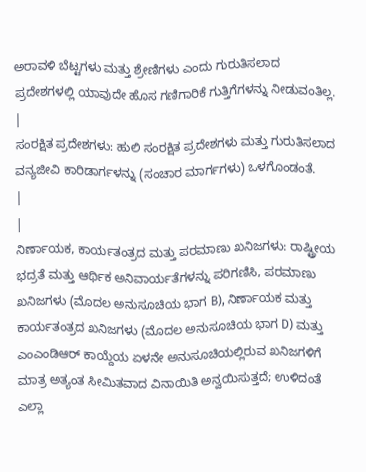ಅರಾವಳಿ ಬೆಟ್ಟಗಳು ಮತ್ತು ಶ್ರೇಣಿಗಳು ಎಂದು ಗುರುತಿಸಲಾದ ಪ್ರದೇಶಗಳಲ್ಲಿ ಯಾವುದೇ ಹೊಸ ಗಣಿಗಾರಿಕೆ ಗುತ್ತಿಗೆಗಳನ್ನು ನೀಡುವಂತಿಲ್ಲ.
|
ಸಂರಕ್ಷಿತ ಪ್ರದೇಶಗಳು: ಹುಲಿ ಸಂರಕ್ಷಿತ ಪ್ರದೇಶಗಳು ಮತ್ತು ಗುರುತಿಸಲಾದ ವನ್ಯಜೀವಿ ಕಾರಿಡಾರ್ಗಳನ್ನು (ಸಂಚಾರ ಮಾರ್ಗಗಳು) ಒಳಗೊಂಡಂತೆ.
|
|
ನಿರ್ಣಾಯಕ, ಕಾರ್ಯತಂತ್ರದ ಮತ್ತು ಪರಮಾಣು ಖನಿಜಗಳು: ರಾಷ್ಟ್ರೀಯ ಭದ್ರತೆ ಮತ್ತು ಆರ್ಥಿಕ ಅನಿವಾರ್ಯತೆಗಳನ್ನು ಪರಿಗಣಿಸಿ, ಪರಮಾಣು ಖನಿಜಗಳು (ಮೊದಲ ಅನುಸೂಚಿಯ ಭಾಗ B), ನಿರ್ಣಾಯಕ ಮತ್ತು ಕಾರ್ಯತಂತ್ರದ ಖನಿಜಗಳು (ಮೊದಲ ಅನುಸೂಚಿಯ ಭಾಗ D) ಮತ್ತು ಎಂಎಂಡಿಆರ್ ಕಾಯ್ದೆಯ ಏಳನೇ ಅನುಸೂಚಿಯಲ್ಲಿರುವ ಖನಿಜಗಳಿಗೆ ಮಾತ್ರ ಅತ್ಯಂತ ಸೀಮಿತವಾದ ವಿನಾಯಿತಿ ಅನ್ವಯಿಸುತ್ತದೆ; ಉಳಿದಂತೆ ಎಲ್ಲಾ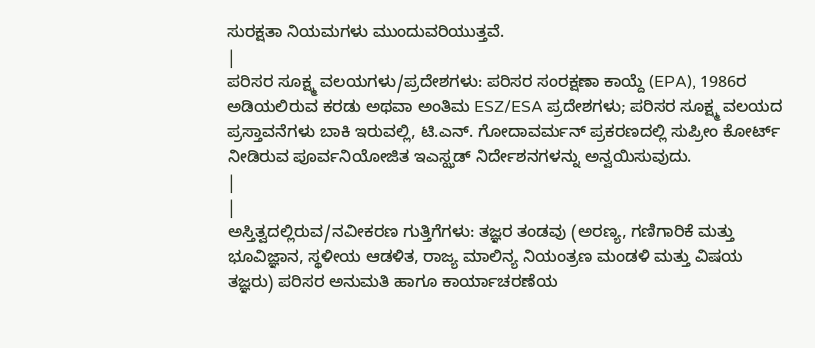ಸುರಕ್ಷತಾ ನಿಯಮಗಳು ಮುಂದುವರಿಯುತ್ತವೆ.
|
ಪರಿಸರ ಸೂಕ್ಷ್ಮ ವಲಯಗಳು/ಪ್ರದೇಶಗಳು: ಪರಿಸರ ಸಂರಕ್ಷಣಾ ಕಾಯ್ದೆ (EPA), 1986ರ ಅಡಿಯಲಿರುವ ಕರಡು ಅಥವಾ ಅಂತಿಮ ESZ/ESA ಪ್ರದೇಶಗಳು; ಪರಿಸರ ಸೂಕ್ಷ್ಮ ವಲಯದ ಪ್ರಸ್ತಾವನೆಗಳು ಬಾಕಿ ಇರುವಲ್ಲಿ, ಟಿ.ಎನ್. ಗೋದಾವರ್ಮನ್ ಪ್ರಕರಣದಲ್ಲಿ ಸುಪ್ರೀಂ ಕೋರ್ಟ್ ನೀಡಿರುವ ಪೂರ್ವನಿಯೋಜಿತ ಇಎಸ್ಝಡ್ ನಿರ್ದೇಶನಗಳನ್ನು ಅನ್ವಯಿಸುವುದು.
|
|
ಅಸ್ತಿತ್ವದಲ್ಲಿರುವ/ನವೀಕರಣ ಗುತ್ತಿಗೆಗಳು: ತಜ್ಞರ ತಂಡವು (ಅರಣ್ಯ, ಗಣಿಗಾರಿಕೆ ಮತ್ತು ಭೂವಿಜ್ಞಾನ, ಸ್ಥಳೀಯ ಆಡಳಿತ, ರಾಜ್ಯ ಮಾಲಿನ್ಯ ನಿಯಂತ್ರಣ ಮಂಡಳಿ ಮತ್ತು ವಿಷಯ ತಜ್ಞರು) ಪರಿಸರ ಅನುಮತಿ ಹಾಗೂ ಕಾರ್ಯಾಚರಣೆಯ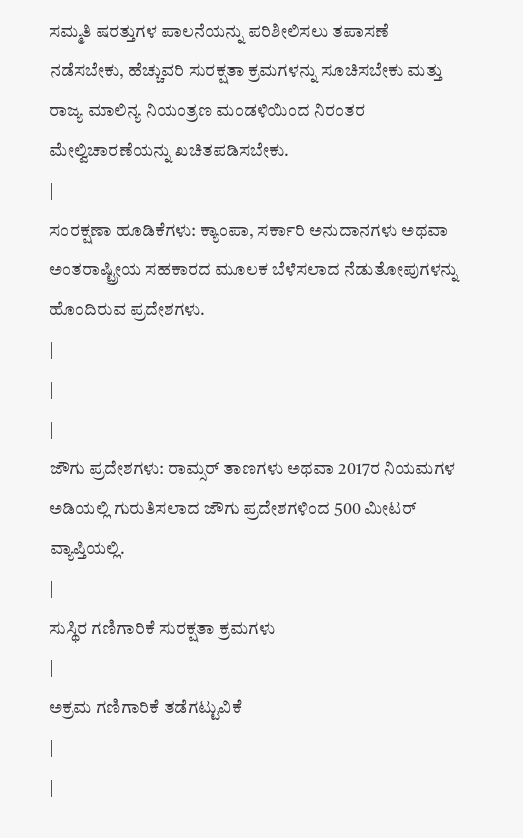ಸಮ್ಮತಿ ಷರತ್ತುಗಳ ಪಾಲನೆಯನ್ನು ಪರಿಶೀಲಿಸಲು ತಪಾಸಣೆ ನಡೆಸಬೇಕು, ಹೆಚ್ಚುವರಿ ಸುರಕ್ಷತಾ ಕ್ರಮಗಳನ್ನು ಸೂಚಿಸಬೇಕು ಮತ್ತು ರಾಜ್ಯ ಮಾಲಿನ್ಯ ನಿಯಂತ್ರಣ ಮಂಡಳಿಯಿಂದ ನಿರಂತರ ಮೇಲ್ವಿಚಾರಣೆಯನ್ನು ಖಚಿತಪಡಿಸಬೇಕು.
|
ಸಂರಕ್ಷಣಾ ಹೂಡಿಕೆಗಳು: ಕ್ಯಾಂಪಾ, ಸರ್ಕಾರಿ ಅನುದಾನಗಳು ಅಥವಾ ಅಂತರಾಷ್ಟ್ರೀಯ ಸಹಕಾರದ ಮೂಲಕ ಬೆಳೆಸಲಾದ ನೆಡುತೋಪುಗಳನ್ನು ಹೊಂದಿರುವ ಪ್ರದೇಶಗಳು.
|
|
|
ಜೌಗು ಪ್ರದೇಶಗಳು: ರಾಮ್ಸರ್ ತಾಣಗಳು ಅಥವಾ 2017ರ ನಿಯಮಗಳ ಅಡಿಯಲ್ಲಿ ಗುರುತಿಸಲಾದ ಜೌಗು ಪ್ರದೇಶಗಳಿಂದ 500 ಮೀಟರ್ ವ್ಯಾಪ್ತಿಯಲ್ಲಿ.
|
ಸುಸ್ಥಿರ ಗಣಿಗಾರಿಕೆ ಸುರಕ್ಷತಾ ಕ್ರಮಗಳು
|
ಅಕ್ರಮ ಗಣಿಗಾರಿಕೆ ತಡೆಗಟ್ಟುವಿಕೆ
|
|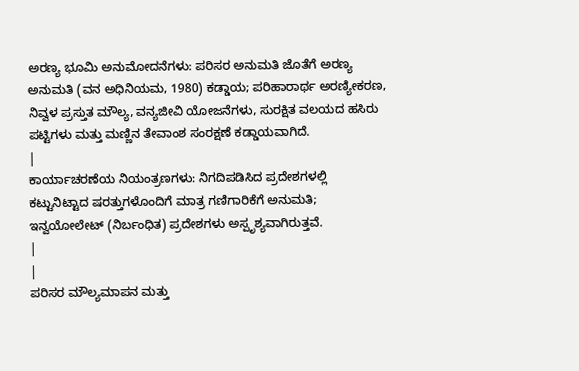ಅರಣ್ಯ ಭೂಮಿ ಅನುಮೋದನೆಗಳು: ಪರಿಸರ ಅನುಮತಿ ಜೊತೆಗೆ ಅರಣ್ಯ ಅನುಮತಿ (ವನ ಅಧಿನಿಯಮ, 1980) ಕಡ್ಡಾಯ; ಪರಿಹಾರಾರ್ಥ ಅರಣ್ಯೀಕರಣ, ನಿವ್ವಳ ಪ್ರಸ್ತುತ ಮೌಲ್ಯ, ವನ್ಯಜೀವಿ ಯೋಜನೆಗಳು, ಸುರಕ್ಷಿತ ವಲಯದ ಹಸಿರು ಪಟ್ಟಿಗಳು ಮತ್ತು ಮಣ್ಣಿನ ತೇವಾಂಶ ಸಂರಕ್ಷಣೆ ಕಡ್ಡಾಯವಾಗಿದೆ.
|
ಕಾರ್ಯಾಚರಣೆಯ ನಿಯಂತ್ರಣಗಳು: ನಿಗದಿಪಡಿಸಿದ ಪ್ರದೇಶಗಳಲ್ಲಿ ಕಟ್ಟುನಿಟ್ಟಾದ ಷರತ್ತುಗಳೊಂದಿಗೆ ಮಾತ್ರ ಗಣಿಗಾರಿಕೆಗೆ ಅನುಮತಿ; ಇನ್ವಯೋಲೇಟ್ (ನಿರ್ಬಂಧಿತ) ಪ್ರದೇಶಗಳು ಅಸ್ಪೃಶ್ಯವಾಗಿರುತ್ತವೆ.
|
|
ಪರಿಸರ ಮೌಲ್ಯಮಾಪನ ಮತ್ತು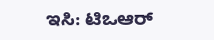ಇಸಿ: ಟಿಒಆರ್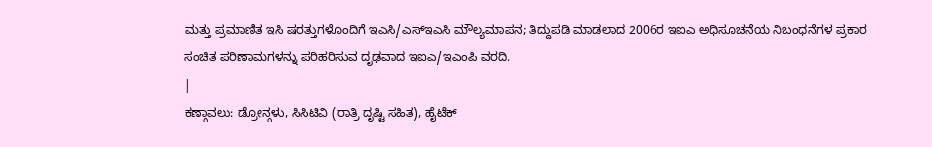ಮತ್ತು ಪ್ರಮಾಣಿತ ಇಸಿ ಷರತ್ತುಗಳೊಂದಿಗೆ ಇಎಸಿ/ಎಸ್ಇಎಸಿ ಮೌಲ್ಯಮಾಪನ; ತಿದ್ದುಪಡಿ ಮಾಡಲಾದ 2006ರ ಇಐಎ ಅಧಿಸೂಚನೆಯ ನಿಬಂಧನೆಗಳ ಪ್ರಕಾರ ಸಂಚಿತ ಪರಿಣಾಮಗಳನ್ನು ಪರಿಹರಿಸುವ ದೃಢವಾದ ಇಐಎ/ಇಎಂಪಿ ವರದಿ.
|
ಕಣ್ಗಾವಲು: ಡ್ರೋನ್ಗಳು, ಸಿಸಿಟಿವಿ (ರಾತ್ರಿ ದೃಷ್ಟಿ ಸಹಿತ), ಹೈಟೆಕ್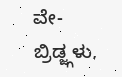ವೇ-ಬ್ರಿಡ್ಜ್ಗಳು,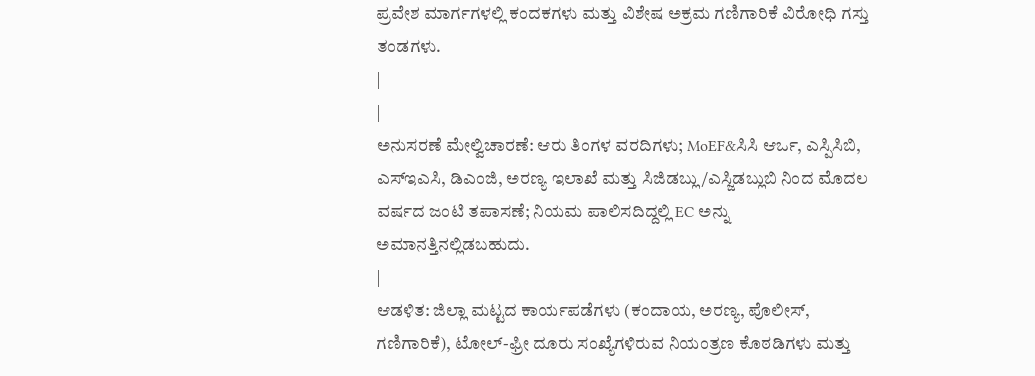ಪ್ರವೇಶ ಮಾರ್ಗಗಳಲ್ಲಿ ಕಂದಕಗಳು ಮತ್ತು ವಿಶೇಷ ಅಕ್ರಮ ಗಣಿಗಾರಿಕೆ ವಿರೋಧಿ ಗಸ್ತು ತಂಡಗಳು.
|
|
ಅನುಸರಣೆ ಮೇಲ್ವಿಚಾರಣೆ: ಆರು ತಿಂಗಳ ವರದಿಗಳು; MoEF&ಸಿಸಿ ಆರ್ಒ, ಎಸ್ಪಿಸಿಬಿ, ಎಸ್ಇಎಸಿ, ಡಿಎಂಜಿ, ಅರಣ್ಯ ಇಲಾಖೆ ಮತ್ತು ಸಿಜಿಡಬ್ಲು/ಎಸ್ಜಿಡಬ್ಲುಬಿ ನಿಂದ ಮೊದಲ ವರ್ಷದ ಜಂಟಿ ತಪಾಸಣೆ; ನಿಯಮ ಪಾಲಿಸದಿದ್ದಲ್ಲಿ EC ಅನ್ನು ಅಮಾನತ್ತಿನಲ್ಲಿಡಬಹುದು.
|
ಆಡಳಿತ: ಜಿಲ್ಲಾ ಮಟ್ಟದ ಕಾರ್ಯಪಡೆಗಳು (ಕಂದಾಯ, ಅರಣ್ಯ, ಪೊಲೀಸ್, ಗಣಿಗಾರಿಕೆ), ಟೋಲ್-ಫ್ರೀ ದೂರು ಸಂಖ್ಯೆಗಳಿರುವ ನಿಯಂತ್ರಣ ಕೊಠಡಿಗಳು ಮತ್ತು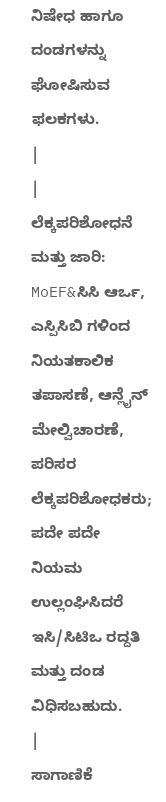ನಿಷೇಧ ಹಾಗೂ ದಂಡಗಳನ್ನು ಘೋಷಿಸುವ ಫಲಕಗಳು.
|
|
ಲೆಕ್ಕಪರಿಶೋಧನೆ ಮತ್ತು ಜಾರಿ: MoEF&ಸಿಸಿ ಆರ್ಒ, ಎಸ್ಪಿಸಿಬಿ ಗಳಿಂದ ನಿಯತಕಾಲಿಕ ತಪಾಸಣೆ, ಆನ್ಲೈನ್ ಮೇಲ್ವಿಚಾರಣೆ, ಪರಿಸರ ಲೆಕ್ಕಪರಿಶೋಧಕರು; ಪದೇ ಪದೇ ನಿಯಮ ಉಲ್ಲಂಘಿಸಿದರೆ ಇಸಿ/ಸಿಟಿಒ ರದ್ದತಿ ಮತ್ತು ದಂಡ ವಿಧಿಸಬಹುದು.
|
ಸಾಗಾಣಿಕೆ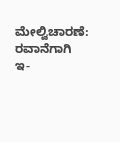ಮೇಲ್ವಿಚಾರಣೆ: ರವಾನೆಗಾಗಿ ಇ-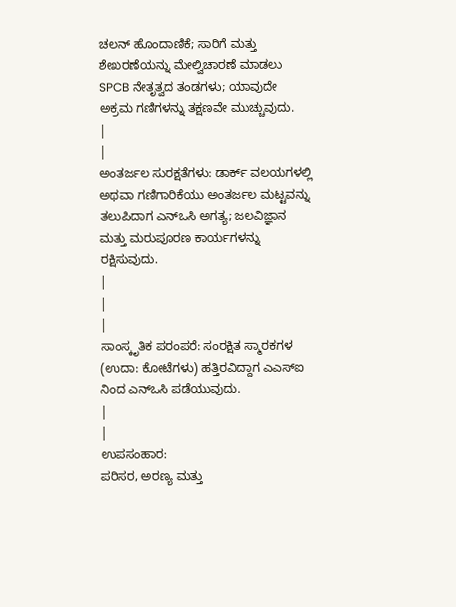ಚಲನ್ ಹೊಂದಾಣಿಕೆ; ಸಾರಿಗೆ ಮತ್ತು ಶೇಖರಣೆಯನ್ನು ಮೇಲ್ವಿಚಾರಣೆ ಮಾಡಲು SPCB ನೇತೃತ್ವದ ತಂಡಗಳು; ಯಾವುದೇ ಅಕ್ರಮ ಗಣಿಗಳನ್ನು ತಕ್ಷಣವೇ ಮುಚ್ಚುವುದು.
|
|
ಅಂತರ್ಜಲ ಸುರಕ್ಷತೆಗಳು: ಡಾರ್ಕ್ ವಲಯಗಳಲ್ಲಿ ಅಥವಾ ಗಣಿಗಾರಿಕೆಯು ಅಂತರ್ಜಲ ಮಟ್ಟವನ್ನು ತಲುಪಿದಾಗ ಎನ್ಒಸಿ ಅಗತ್ಯ; ಜಲವಿಜ್ಞಾನ ಮತ್ತು ಮರುಪೂರಣ ಕಾರ್ಯಗಳನ್ನು ರಕ್ಷಿಸುವುದು.
|
|
|
ಸಾಂಸ್ಕೃತಿಕ ಪರಂಪರೆ: ಸಂರಕ್ಷಿತ ಸ್ಮಾರಕಗಳ (ಉದಾ: ಕೋಟೆಗಳು) ಹತ್ತಿರವಿದ್ದಾಗ ಎಎಸ್ಐ ನಿಂದ ಎನ್ಒಸಿ ಪಡೆಯುವುದು.
|
|
ಉಪಸಂಹಾರ:
ಪರಿಸರ, ಅರಣ್ಯ ಮತ್ತು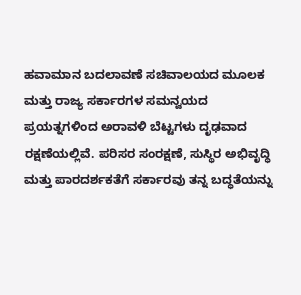ಹವಾಮಾನ ಬದಲಾವಣೆ ಸಚಿವಾಲಯದ ಮೂಲಕ ಮತ್ತು ರಾಜ್ಯ ಸರ್ಕಾರಗಳ ಸಮನ್ವಯದ ಪ್ರಯತ್ನಗಳಿಂದ ಅರಾವಳಿ ಬೆಟ್ಟಗಳು ದೃಢವಾದ ರಕ್ಷಣೆಯಲ್ಲಿವೆ. ಪರಿಸರ ಸಂರಕ್ಷಣೆ, ಸುಸ್ಥಿರ ಅಭಿವೃದ್ಧಿ ಮತ್ತು ಪಾರದರ್ಶಕತೆಗೆ ಸರ್ಕಾರವು ತನ್ನ ಬದ್ಧತೆಯನ್ನು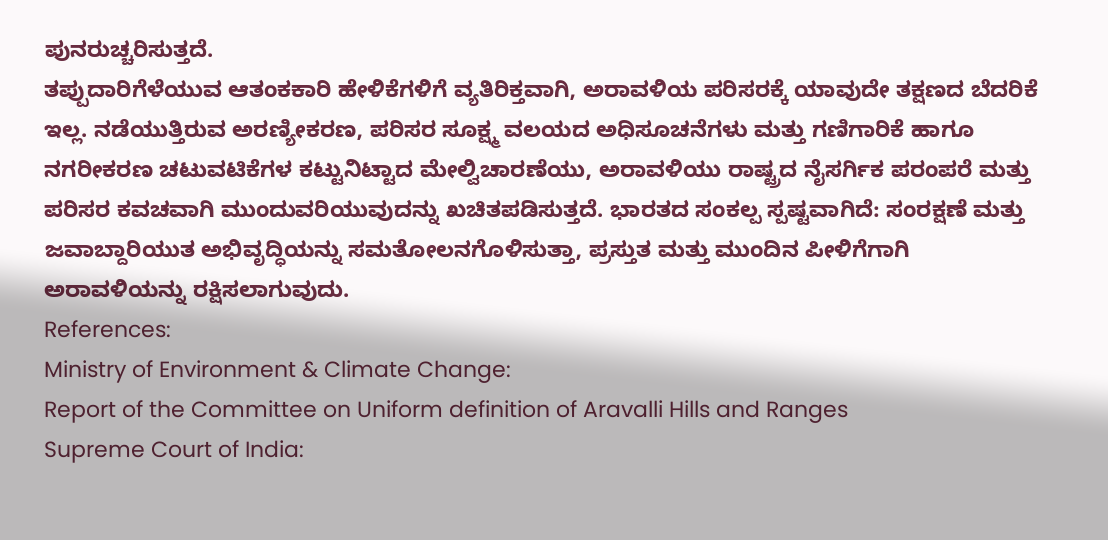ಪುನರುಚ್ಚರಿಸುತ್ತದೆ.
ತಪ್ಪುದಾರಿಗೆಳೆಯುವ ಆತಂಕಕಾರಿ ಹೇಳಿಕೆಗಳಿಗೆ ವ್ಯತಿರಿಕ್ತವಾಗಿ, ಅರಾವಳಿಯ ಪರಿಸರಕ್ಕೆ ಯಾವುದೇ ತಕ್ಷಣದ ಬೆದರಿಕೆ ಇಲ್ಲ. ನಡೆಯುತ್ತಿರುವ ಅರಣ್ಯೀಕರಣ, ಪರಿಸರ ಸೂಕ್ಷ್ಮ ವಲಯದ ಅಧಿಸೂಚನೆಗಳು ಮತ್ತು ಗಣಿಗಾರಿಕೆ ಹಾಗೂ ನಗರೀಕರಣ ಚಟುವಟಿಕೆಗಳ ಕಟ್ಟುನಿಟ್ಟಾದ ಮೇಲ್ವಿಚಾರಣೆಯು, ಅರಾವಳಿಯು ರಾಷ್ಟ್ರದ ನೈಸರ್ಗಿಕ ಪರಂಪರೆ ಮತ್ತು ಪರಿಸರ ಕವಚವಾಗಿ ಮುಂದುವರಿಯುವುದನ್ನು ಖಚಿತಪಡಿಸುತ್ತದೆ. ಭಾರತದ ಸಂಕಲ್ಪ ಸ್ಪಷ್ಟವಾಗಿದೆ: ಸಂರಕ್ಷಣೆ ಮತ್ತು ಜವಾಬ್ದಾರಿಯುತ ಅಭಿವೃದ್ಧಿಯನ್ನು ಸಮತೋಲನಗೊಳಿಸುತ್ತಾ, ಪ್ರಸ್ತುತ ಮತ್ತು ಮುಂದಿನ ಪೀಳಿಗೆಗಾಗಿ ಅರಾವಳಿಯನ್ನು ರಕ್ಷಿಸಲಾಗುವುದು.
References:
Ministry of Environment & Climate Change:
Report of the Committee on Uniform definition of Aravalli Hills and Ranges
Supreme Court of India: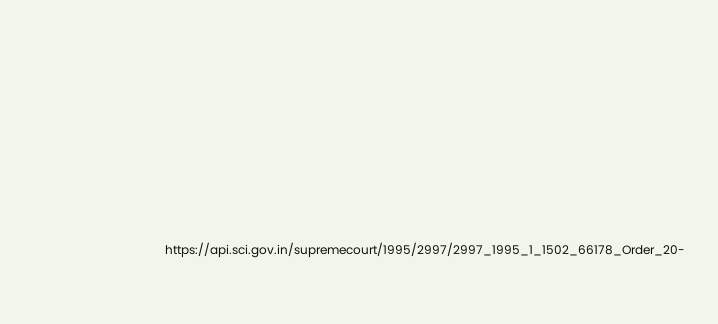https://api.sci.gov.in/supremecourt/1995/2997/2997_1995_1_1502_66178_Order_20-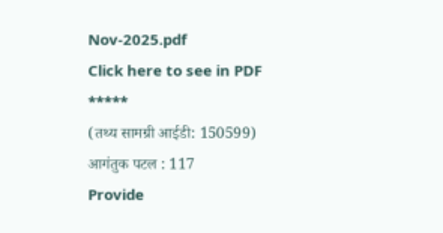Nov-2025.pdf
Click here to see in PDF
*****
(तथ्य सामग्री आईडी: 150599)
आगंतुक पटल : 117
Provide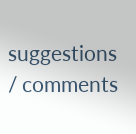suggestions / comments